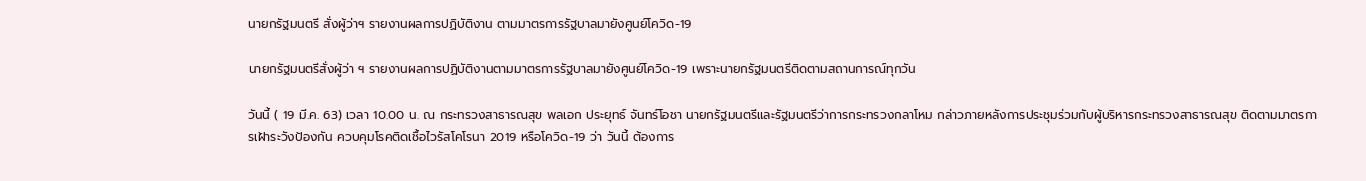นายกรัฐมนตรี สั่งผู้ว่าฯ รายงานผลการปฏิบัติงาน ตามมาตรการรัฐบาลมายังศูนย์โควิด-19

นายกรัฐมนตรีสั่งผู้ว่า ฯ รายงานผลการปฏิบัติงานตามมาตรการรัฐบาลมายังศูนย์โควิด-19 เพราะนายกรัฐมนตรีติดตามสถานการณ์ทุกวัน

วันนี้ ( 19 มี.ค. 63) เวลา 10.00 น. ณ กระทรวงสาธารณสุข พลเอก ประยุทธ์ จันทร์โอชา นายกรัฐมนตรีและรัฐมนตรีว่าการกระทรวงกลาโหม กล่าวภายหลังการประชุมร่วมกับผู้บริหารกระทรวงสาธารณสุข ติดตามมาตรการเฝ้าระวังป้องกัน ควบคุมโรคติดเชื้อไวรัสโคโรนา 2019 หรือโควิด-19 ว่า วันนี้ ต้องการ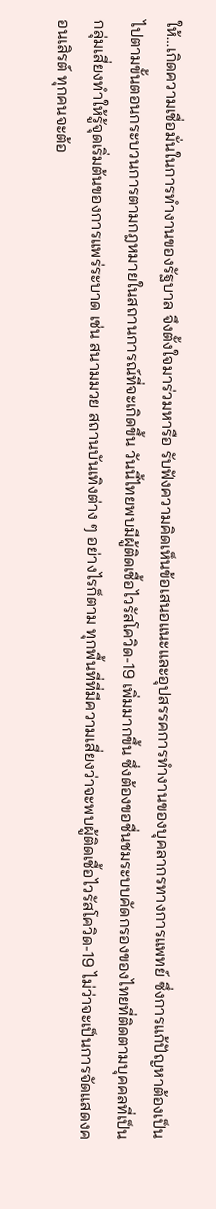ให้…เกิดความเชื่อมั่นในการทำงานของรัฐบาล จึงตั้งใจมาร่วมหารือ รับฟังความคิดเห็นข้อเสนอแนะและอุปสรรคการทำงานของบุคลากรทางการแพทย์ ซึ่งการแก้ปัญหาต้องเป็นไปตามขั้นตอนกระบวนการตามกฎหมายในสถานการณ์ที่จะเกิดขึ้น วันนี้ไทยพบมีผู้ติดเชื้อไวรัสโควิด-19 เพิ่มมากขึ้น ซึ่งต้องขอชื่นชมระบบคัดกรองของไทยที่ติดตามบุคคลที่เป็นกลุ่มเสี่ยงทำให้รู้จุดเริ่มต้นของการแพร่ระบาด เช่น สนามมวย สถานบันเทิงต่าง ๆ อย่างไรก็ตาม ทุกพื้นที่ที่มีความเสี่ยงว่าจะพบผู้ติดเชื้อไวรัสโควิด-19 ไม่ว่าจะเป็นการจัดแสดงคอนเสิรต์ ทุกคนจะต้อ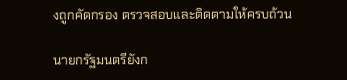งถูกคัดกรอง ตรวจสอบและติดตามให้ครบถ้วน

นายกรัฐมนตรียังก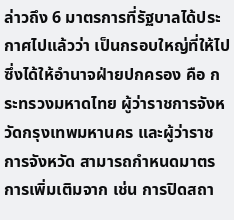ล่าวถึง 6 มาตรการที่รัฐบาลได้ประกาศไปแล้วว่า เป็นกรอบใหญ่ที่ให้ไปซึ่งได้ให้อำนาจฝ่ายปกครอง คือ กระทรวงมหาดไทย ผู้ว่าราชการจังหวัดกรุงเทพมหานคร และผู้ว่าราชการจังหวัด สามารถกำหนดมาตรการเพิ่มเติมจาก เช่น การปิดสถา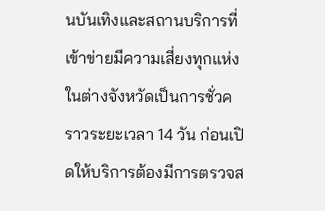นบันเทิงและสถานบริการที่เข้าข่ายมีความเสี่ยงทุกแห่งในต่างจังหวัดเป็นการชั่วคราวระยะเวลา 14 วัน ก่อนเปิดให้บริการต้องมีการตรวจส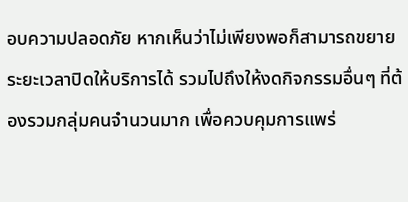อบความปลอดภัย หากเห็นว่าไม่เพียงพอก็สามารถขยายระยะเวลาปิดให้บริการได้ รวมไปถึงให้งดกิจกรรมอื่นๆ ที่ต้องรวมกลุ่มคนจำนวนมาก เพื่อควบคุมการแพร่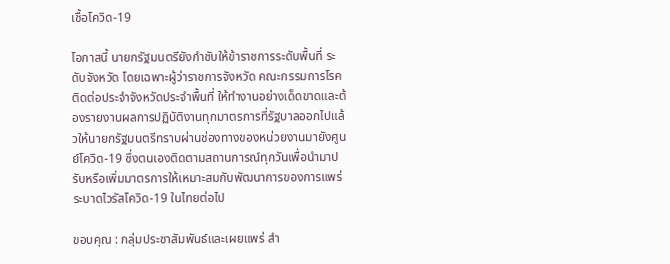เชื้อโควิด-19

โอกาสนี้ นายกรัฐมนตรียังกำชับให้ข้าราชการระดับพื้นที่ ระดับจังหวัด โดยเฉพาะผู้ว่าราชการจังหวัด คณะกรรมการโรคติดต่อประจำจังหวัดประจำพื้นที่ ให้ทำงานอย่างเด็ดขาดและต้องรายงานผลการปฏิบัติงานทุกมาตรการที่รัฐบาลออกไปแล้วให้นายกรัฐมนตรีทราบผ่านช่องทางของหน่วยงานมายังศูนย์โควิด-19 ซึ่งตนเองติดตามสถานการณ์ทุกวันเพื่อนำมาปรับหรือเพิ่มมาตรการให้เหมาะสมกับพัฒนาการของการแพร่ระบาดไวรัสโควิด-19 ในไทยต่อไป

ขอบคุณ : กลุ่มประชาสัมพันธ์และเผยแพร่ สำ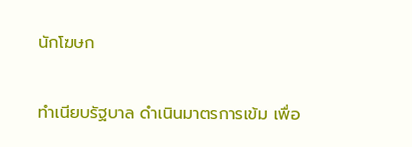นักโฆษก

ทำเนียบรัฐบาล ดำเนินมาตรการเข้ม เพื่อ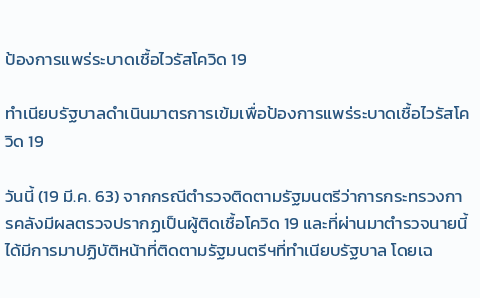ป้องการแพร่ระบาดเชื้อไวรัสโควิด 19

ทำเนียบรัฐบาลดำเนินมาตรการเข้มเพื่อป้องการแพร่ระบาดเชื้อไวรัสโควิด 19

วันนี้ (19 มี.ค. 63) จากกรณีตำรวจติดตามรัฐมนตรีว่าการกระทรวงการคลังมีผลตรวจปรากฏเป็นผู้ติดเชื้อโควิด 19 และที่ผ่านมาตำรวจนายนี้ได้มีการมาปฏิบัติหน้าที่ติดตามรัฐมนตรีฯที่ทำเนียบรัฐบาล โดยเฉ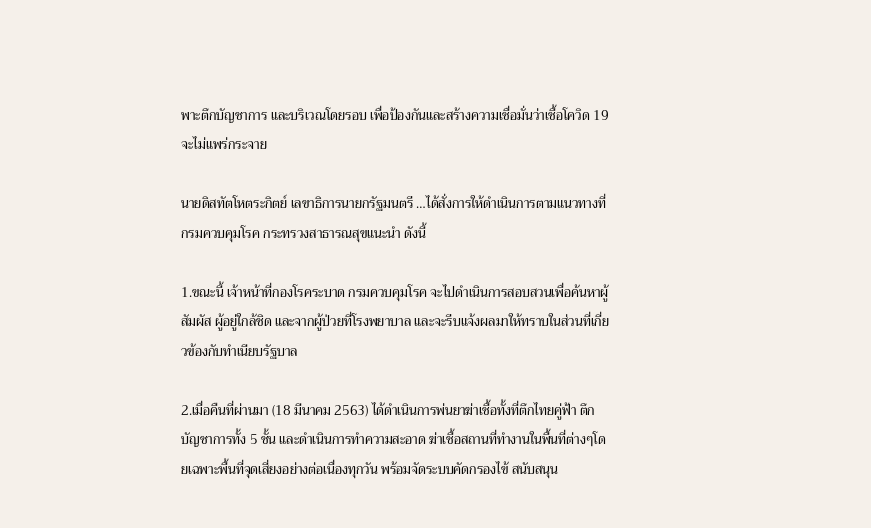พาะตึกบัญชาการ และบริเวณโดยรอบ เพื่อป้องกันและสร้างความเชื่อมั่นว่าเชื้อโควิด 19 จะไม่แพร่กระจาย

นายดิสทัตโหตระกิตย์ เลขาธิการนายกรัฐมนตรี …ได้สั่งการให้ดำเนินการตามแนวทางที่กรมควบคุมโรค กระทรวงสาธารณสุขแนะนำ ดังนี้

1.ขณะนี้ เจ้าหน้าที่กองโรคระบาด กรมควบคุมโรค จะไปดำเนินการสอบสวนเพื่อค้นหาผู้สัมผัส ผู้อยู่ใกล้ชิด และจากผู้ป่วยที่โรงพยาบาล และจะรีบแจ้งผลมาให้ทราบในส่วนที่เกี่ยวข้องกับทำเนียบรัฐบาล

2.เมื่อคืนที่ผ่านมา (18 มีนาคม 2563) ได้ดำเนินการพ่นยาฆ่าเชื้อทั้งที่ตึกไทยคู่ฟ้า ตึกบัญชาการทั้ง 5 ชั้น และดำเนินการทำความสะอาด ฆ่าเชื้อสถานที่ทำงานในพื้นที่ต่างๆโดยเฉพาะพื้นที่จุดเสี่ยงอย่างต่อเนื่องทุกวัน พร้อมจัดระบบคัดกรองไข้ สนับสนุน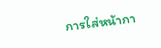การใส่หน้ากา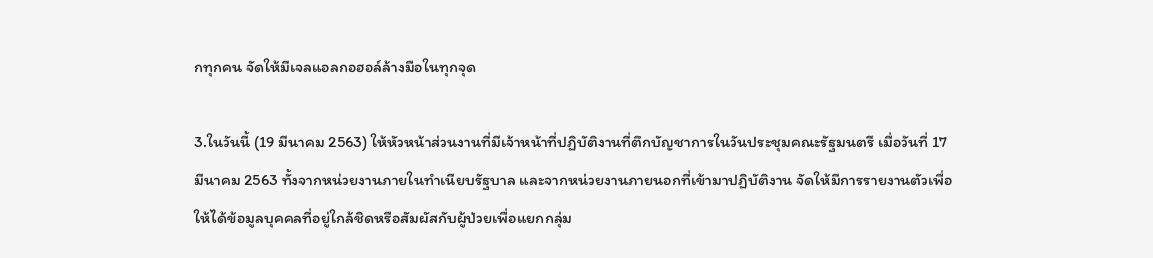กทุกคน จัดให้มีเจลแอลกอฮอล์ล้างมือในทุกจุด

3.ในวันนี้ (19 มีนาคม 2563) ให้หัวหน้าส่วนงานที่มีเจ้าหน้าที่ปฏิบัติงานที่ตึกบัญชาการในวันประชุมคณะรัฐมนตรี เมื่อวันที่ 17 มีนาคม 2563 ทั้งจากหน่วยงานภายในทำเนียบรัฐบาล และจากหน่วยงานภายนอกที่เข้ามาปฏิบัติงาน จัดให้มีการรายงานตัวเพื่อให้ได้ข้อมูลบุคคลที่อยู่ใกล้ชิดหรือสัมผัสกับผู้ป่วยเพื่อแยกกลุ่ม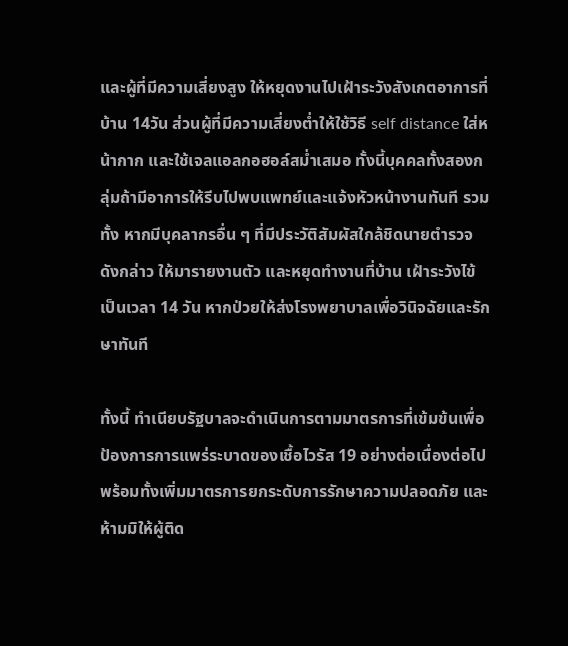และผู้ที่มีความเสี่ยงสูง ให้หยุดงานไปเฝ้าระวังสังเกตอาการที่บ้าน 14วัน ส่วนผู้ที่มีความเสี่ยงต่ำให้ใช้วิธี self distance ใส่หน้ากาก และใช้เจลแอลกอฮอล์สม่ำเสมอ ทั้งนี้บุคคลทั้งสองกลุ่มถ้ามีอาการให้รีบไปพบแพทย์และแจ้งหัวหน้างานทันที รวมทั้ง หากมีบุคลากรอื่น ๆ ที่มีประวัติสัมผัสใกล้ชิดนายตำรวจดังกล่าว ให้มารายงานตัว และหยุดทำงานที่บ้าน เฝ้าระวังไข้ เป็นเวลา 14 วัน หากป่วยให้ส่งโรงพยาบาลเพื่อวินิจฉัยและรักษาทันที

ทั้งนี้ ทำเนียบรัฐบาลจะดำเนินการตามมาตรการที่เข้มข้นเพื่อป้องการการแพร่ระบาดของเชื้อไวรัส 19 อย่างต่อเนื่องต่อไป พร้อมทั้งเพิ่มมาตรการยกระดับการรักษาความปลอดภัย และห้ามมิให้ผู้ติด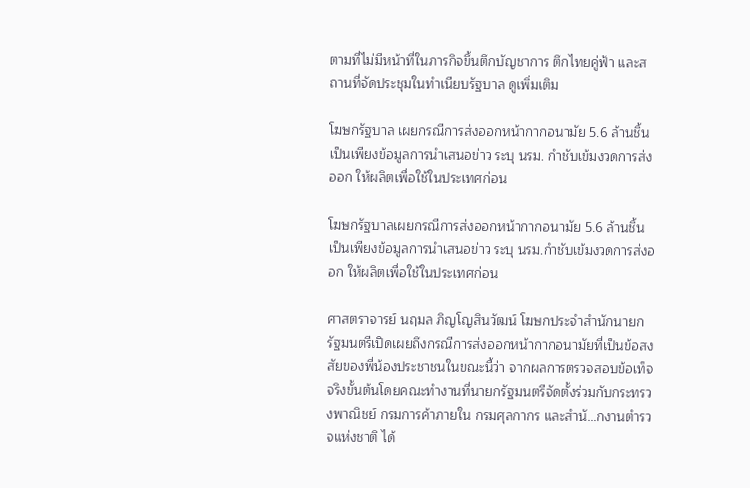ตามที่ไม่มีหน้าที่ในภารกิจขึ้นตึกบัญชาการ ตึกไทยคู่ฟ้า และสถานที่จัดประชุมในทำเนียบรัฐบาล ดูเพิ่มเติม

โฆษกรัฐบาล เผยกรณีการส่งออกหน้ากากอนามัย 5.6 ล้านชิ้น เป็นเพียงข้อมูลการนำเสนอข่าว ระบุ นรม. กำชับเข้มงวดการส่งออก ให้ผลิตเพื่อใช้ในประเทศก่อน

โฆษกรัฐบาลเผยกรณีการส่งออกหน้ากากอนามัย 5.6 ล้านชิ้น เป็นเพียงข้อมูลการนำเสนอข่าว ระบุ นรม.กำชับเข้มงวดการส่งออก ให้ผลิตเพื่อใช้ในประเทศก่อน

ศาสตราจารย์ นฤมล ภิญโญสินวัฒน์ โฆษกประจำสำนักนายกรัฐมนตรีเปิดเผยถึงกรณีการส่งออกหน้ากากอนามัยที่เป็นข้อสงสัยของพี่น้องประชาชนในขณะนี้ว่า จากผลการตรวจสอบข้อเท็จจริงขั้นต้นโดยคณะทำงานที่นายกรัฐมนตรีจัดตั้งร่วมกับกระทรวงพาณิชย์ กรมการค้าภายใน กรมศุลกากร และสำนั…กงานตำรวจแห่งชาติ ได้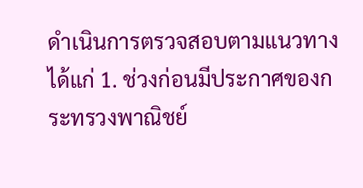ดำเนินการตรวจสอบตามแนวทาง ได้แก่ 1. ช่วงก่อนมีประกาศของกระทรวงพาณิชย์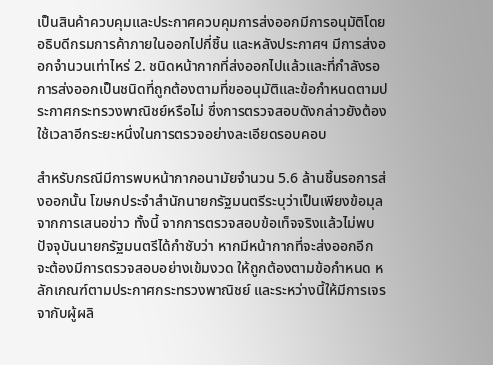เป็นสินค้าควบคุมและประกาศควบคุมการส่งออกมีการอนุมัติโดยอธิบดีกรมการค้าภายในออกไปกี่ชิ้น และหลังประกาศฯ มีการส่งออกจำนวนเท่าไหร่ 2. ชนิดหน้ากากที่ส่งออกไปแล้วและที่กำลังรอการส่งออกเป็นชนิดที่ถูกต้องตามที่ขออนุมัติและข้อกำหนดตามประกาศกระทรวงพาณิชย์หรือไม่ ซึ่งการตรวจสอบดังกล่าวยังต้องใช้เวลาอีกระยะหนึ่งในการตรวจอย่างละเอียดรอบคอบ

สำหรับกรณีมีการพบหน้ากากอนามัยจำนวน 5.6 ล้านชิ้นรอการส่งออกนั้น โฆษกประจำสำนักนายกรัฐมนตรีระบุว่าเป็นเพียงข้อมุลจากการเสนอข่าว ทั้งนี้ จากการตรวจสอบข้อเท็จจริงแล้วไม่พบ ปัจจุบันนายกรัฐมนตรีได้กำชับว่า หากมีหน้ากากที่จะส่งออกอีก จะต้องมีการตรวจสอบอย่างเข้มงวด ให้ถูกต้องตามข้อกำหนด หลักเกณฑ์ตามประกาศกระทรวงพาณิชย์ และระหว่างนี้ให้มีการเจรจากับผู้ผลิ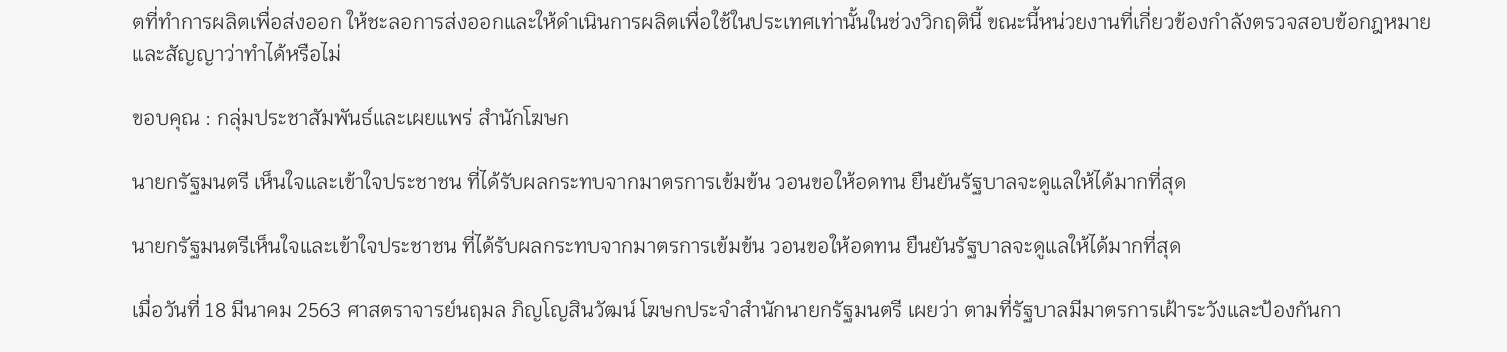ตที่ทำการผลิตเพื่อส่งออก ให้ชะลอการส่งออกและให้ดำเนินการผลิตเพื่อใช้ในประเทศเท่านั้นในช่วงวิกฤตินี้ ขณะนี้หน่วยงานที่เกี่ยวข้องกำลังตรวจสอบข้อกฎหมายและสัญญาว่าทำได้หรือไม่

ขอบคุณ : กลุ่มประชาสัมพันธ์และเผยแพร่ สำนักโฆษก

นายกรัฐมนตรี เห็นใจและเข้าใจประชาชน ที่ได้รับผลกระทบจากมาตรการเข้มข้น วอนขอให้อดทน ยืนยันรัฐบาลจะดูแลให้ได้มากที่สุด

นายกรัฐมนตรีเห็นใจและเข้าใจประชาชน ที่ได้รับผลกระทบจากมาตรการเข้มข้น วอนขอให้อดทน ยืนยันรัฐบาลจะดูแลให้ได้มากที่สุด

เมื่อวันที่ 18 มีนาคม 2563 ศาสตราจารย์นฤมล ภิญโญสินวัฒน์ โฆษกประจำสำนักนายกรัฐมนตรี เผยว่า ตามที่รัฐบาลมีมาตรการเฝ้าระวังและป้องกันกา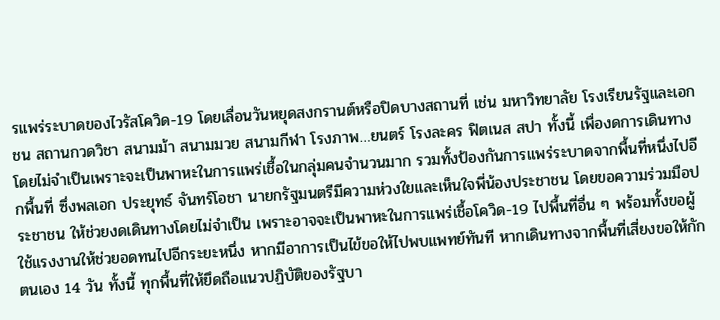รแพร่ระบาดของไวรัสโควิด-19 โดยเลื่อนวันหยุดสงกรานต์หรือปิดบางสถานที่ เช่น มหาวิทยาลัย โรงเรียนรัฐและเอกชน สถานกวดวิชา สนามม้า สนามมวย สนามกีฬา โรงภาพ…ยนตร์ โรงละคร ฟิตเนส สปา ทั้งนี้ เพื่องดการเดินทางโดยไม่จำเป็นเพราะจะเป็นพาหะในการแพร่เชื้อในกลุ่มคนจำนวนมาก รวมทั้งป้องกันการแพร่ระบาดจากพื้นที่หนึ่งไปอีกพื้นที่ ซึ่งพลเอก ประยุทธ์ จันทร์โอชา นายกรัฐมนตรีมีความห่วงใยและเห็นใจพี่น้องประชาชน โดยขอความร่วมมือประชาชน ให้ช่วยงดเดินทางโดยไม่จำเป็น เพราะอาจจะเป็นพาหะในการแพร่เชื้อโควิด-19 ไปพื้นที่อื่น ๆ พร้อมทั้งขอผู้ใช้แรงงานให้ช่วยอดทนไปอีกระยะหนึ่ง หากมีอาการเป็นไข้ขอให้ไปพบแพทย์ทันที หากเดินทางจากพื้นที่เสี่ยงขอให้กักตนเอง 14 วัน ทั้งนี้ ทุกพื้นที่ให้ยึดถือแนวปฏิบัติของรัฐบา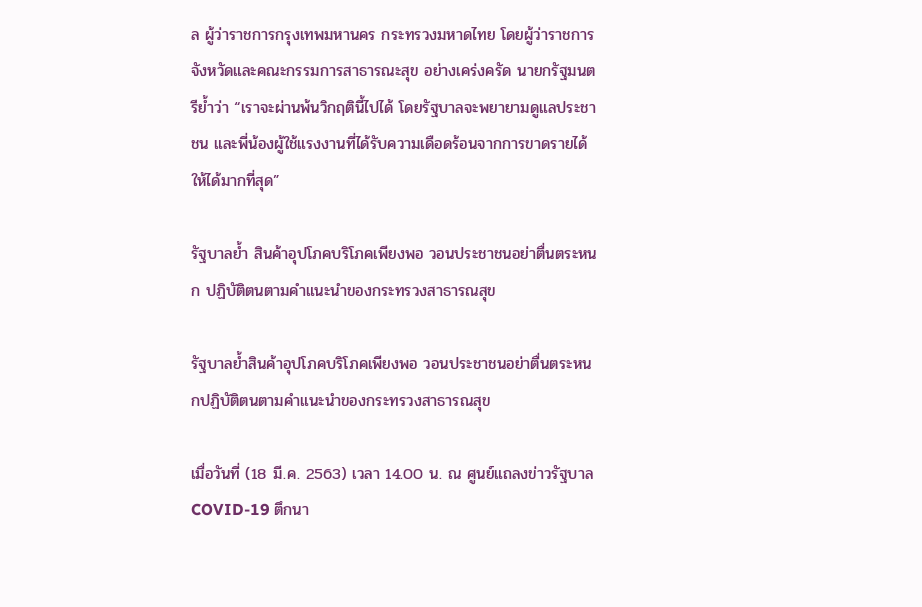ล ผู้ว่าราชการกรุงเทพมหานคร กระทรวงมหาดไทย โดยผู้ว่าราชการจังหวัดและคณะกรรมการสาธารณะสุข อย่างเคร่งครัด นายกรัฐมนตรีย้ำว่า “เราจะผ่านพ้นวิกฤตินี้ไปได้ โดยรัฐบาลจะพยายามดูแลประชาชน และพี่น้องผู้ใช้แรงงานที่ได้รับความเดือดร้อนจากการขาดรายได้ให้ได้มากที่สุด”

รัฐบาลย้ำ สินค้าอุปโภคบริโภคเพียงพอ วอนประชาชนอย่าตื่นตระหนก ปฏิบัติตนตามคำแนะนำของกระทรวงสาธารณสุข

รัฐบาลย้ำสินค้าอุปโภคบริโภคเพียงพอ วอนประชาชนอย่าตื่นตระหนกปฏิบัติตนตามคำแนะนำของกระทรวงสาธารณสุข

เมื่อวันที่ (18 มี.ค. 2563) เวลา 14.00 น. ณ ศูนย์แถลงข่าวรัฐบาล COVID-19 ตึกนา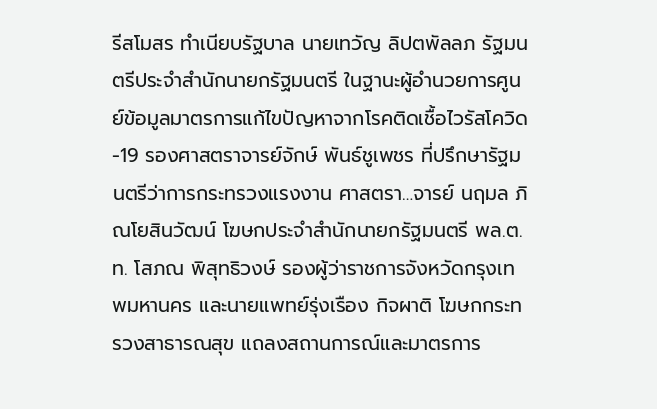รีสโมสร ทำเนียบรัฐบาล นายเทวัญ ลิปตพัลลภ รัฐมนตรีประจำสำนักนายกรัฐมนตรี ในฐานะผู้อำนวยการศูนย์ข้อมูลมาตรการแก้ไขปัญหาจากโรคติดเชื้อไวรัสโควิด-19 รองศาสตราจารย์จักษ์ พันธ์ชูเพชร ที่ปรึกษารัฐมนตรีว่าการกระทรวงแรงงาน ศาสตรา…จารย์ นฤมล ภิณโยสินวัฒน์ โฆษกประจำสำนักนายกรัฐมนตรี พล.ต.ท. โสภณ พิสุทธิวงษ์ รองผู้ว่าราชการจังหวัดกรุงเทพมหานคร และนายแพทย์รุ่งเรือง กิจผาติ โฆษกกระทรวงสาธารณสุข แถลงสถานการณ์และมาตรการ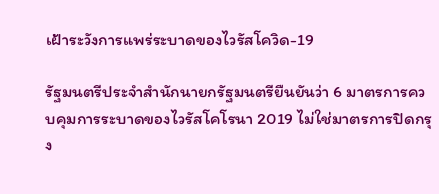เฝ้าระวังการแพร่ระบาดของไวรัสโควิด-19

รัฐมนตรีประจำสำนักนายกรัฐมนตรียืนยันว่า 6 มาตรการควบคุมการระบาดของไวรัสโคโรนา 2019 ไม่ใช่มาตรการปิดกรุง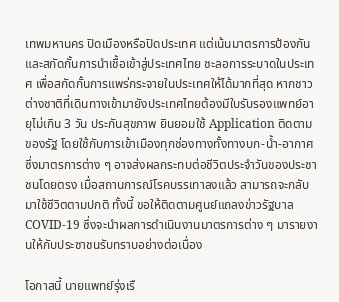เทพมหานคร ปิดเมืองหรือปิดประเทศ แต่เน้นมาตรการป้องกันและสกัดกั้นการนำเชื้อเข้าสู่ประเทศไทย ชะลอการระบาดในประเทศ เพื่อสกัดกั้นการแพร่กระจายในประเทศให้ได้มากที่สุด หากชาวต่างชาติที่เดินทางเข้ามายังประเทศไทยต้องมีใบรับรองแพทย์อายุไม่เกิน 3 วัน ประกันสุขภาพ ยินยอมใช้ Application ติดตามของรัฐ โดยใช้กับการเข้าเมืองทุกช่องทางทั้งทางบก-น้ำ-อากาศ ซึ่งมาตรการต่าง ๆ อาจส่งผลกระทบต่อชีวิตประจำวันของประชาชนโดยตรง เมื่อสถานการณ์โรคบรรเทาลงแล้ว สามารถจะกลับมาใช้ชีวิตตามปกติ ทั้งนี้ ขอให้ติดตามศูนย์แถลงข่าวรัฐบาล COVID-19 ซึ่งจะนำผลการดำเนินงานมาตรการต่าง ๆ มารายงานให้กับประชาชนรับทราบอย่างต่อเนื่อง

โอกาสนี้ นายแพทย์รุ่งเรื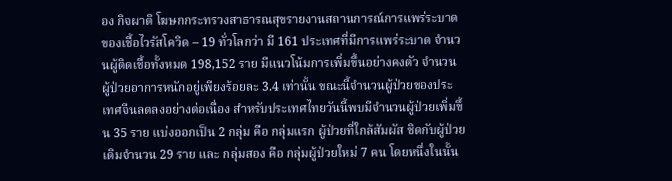อง กิจผาติ โฆษกกระทรวงสาธารณสุขรายงานสถานการณ์การแพร่ระบาดของเชื้อไวรัสโควิด – 19 ทั่วโลกว่า มี 161 ประเทศที่มีการแพร่ระบาด จำนวนผู้ติดเชื้อทั้งหมด 198,152 ราย มีแนวโน้มการเพิ่มขึ้นอย่างคงตัว จำนวนผู้ป่วยอาการหนักอยู่เพียงร้อยละ 3.4 เท่านั้น ขณะนี้จำนวนผู้ป่วยของประเทศจีนลดลงอย่างต่อเนื่อง สำหรับประเทศไทยวันนี้พบมีจำนวนผู้ป่วยเพิ่มขึ้น 35 ราย แบ่งออกเป็น 2 กลุ่ม คือ กลุ่มแรก ผู้ป่วยที่ใกล้สัมผัส ชิดกับผู้ป่วยเดิมจำนวน 29 ราย และ กลุ่มสอง คือ กลุ่มผู้ป่วยใหม่ 7 คน โดยหนึ่งในนั้น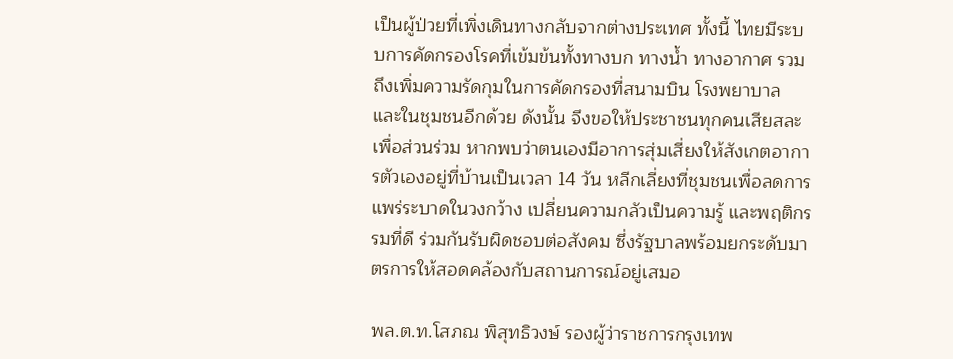เป็นผู้ป่วยที่เพิ่งเดินทางกลับจากต่างประเทศ ทั้งนี้ ไทยมีระบบการคัดกรองโรคที่เข้มข้นทั้งทางบก ทางน้ำ ทางอากาศ รวมถึงเพิ่มความรัดกุมในการคัดกรองที่สนามบิน โรงพยาบาล และในชุมชนอีกด้วย ดังนั้น จึงขอให้ประชาชนทุกคนเสียสละเพื่อส่วนร่วม หากพบว่าตนเองมีอาการสุ่มเสี่ยงให้สังเกตอาการตัวเองอยู่ที่บ้านเป็นเวลา 14 วัน หลีกเลี่ยงที่ชุมชนเพื่อลดการแพร่ระบาดในวงกว้าง เปลี่ยนความกลัวเป็นความรู้ และพฤติกรรมที่ดี ร่วมกันรับผิดชอบต่อสังคม ซึ่งรัฐบาลพร้อมยกระดับมาตรการให้สอดคล้องกับสถานการณ์อยู่เสมอ

พล.ต.ท.โสภณ พิสุทธิวงษ์ รองผู้ว่าราชการกรุงเทพ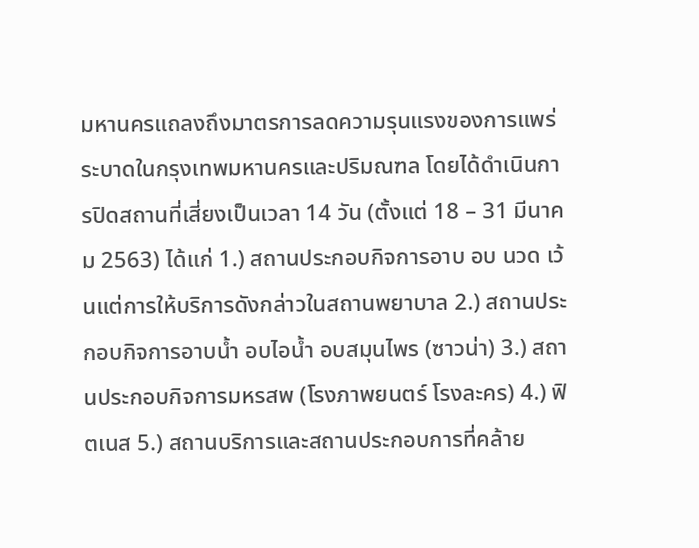มหานครแถลงถึงมาตรการลดความรุนแรงของการแพร่ระบาดในกรุงเทพมหานครและปริมณฑล โดยได้ดำเนินการปิดสถานที่เสี่ยงเป็นเวลา 14 วัน (ตั้งแต่ 18 – 31 มีนาคม 2563) ได้แก่ 1.) สถานประกอบกิจการอาบ อบ นวด เว้นแต่การให้บริการดังกล่าวในสถานพยาบาล 2.) สถานประกอบกิจการอาบน้ำ อบไอน้ำ อบสมุนไพร (ซาวน่า) 3.) สถานประกอบกิจการมหรสพ (โรงภาพยนตร์ โรงละคร) 4.) ฟิตเนส 5.) สถานบริการและสถานประกอบการที่คล้าย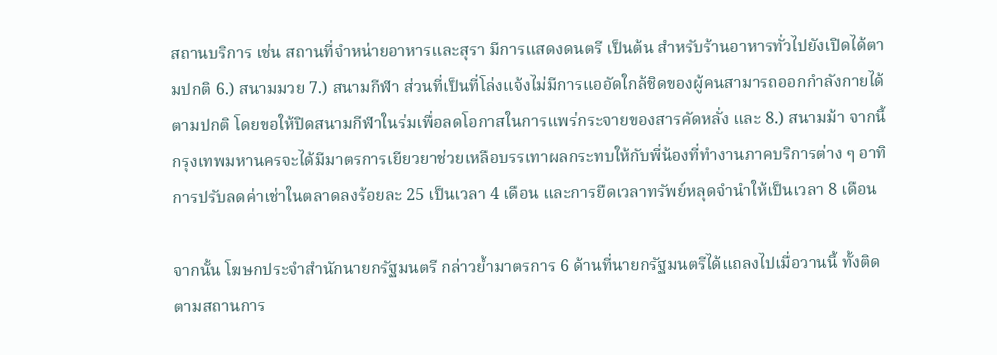สถานบริการ เช่น สถานที่จำหน่ายอาหารและสุรา มีการแสดงดนตรี เป็นต้น สำหรับร้านอาหารทั่วไปยังเปิดได้ตามปกติ 6.) สนามมวย 7.) สนามกีฬา ส่วนที่เป็นที่โล่งแจ้งไม่มีการแออัดใกล้ชิดของผู้คนสามารถออกกำลังกายได้ตามปกติ โดยขอให้ปิดสนามกีฬาในร่มเพื่อลดโอกาสในการแพร่กระจายของสารคัดหลั่ง และ 8.) สนามม้า จากนี้ กรุงเทพมหานครจะได้มีมาตรการเยียวยาช่วยเหลือบรรเทาผลกระทบให้กับพี่น้องที่ทำงานภาคบริการต่าง ๆ อาทิ การปรับลดค่าเช่าในตลาดลงร้อยละ 25 เป็นเวลา 4 เดือน และการยืดเวลาทรัพย์หลุดจำนำให้เป็นเวลา 8 เดือน

จากนั้น โฆษกประจำสำนักนายกรัฐมนตรี กล่าวย้ำมาตรการ 6 ด้านที่นายกรัฐมนตรีได้แถลงไปเมื่อวานนี้ ทั้งติดตามสถานการ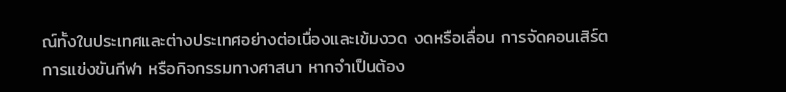ณ์ทั้งในประเทศและต่างประเทศอย่างต่อเนื่องและเข้มงวด งดหรือเลื่อน การจัดคอนเสิร์ต การแข่งขันกีฬา หรือกิจกรรมทางศาสนา หากจำเป็นต้อง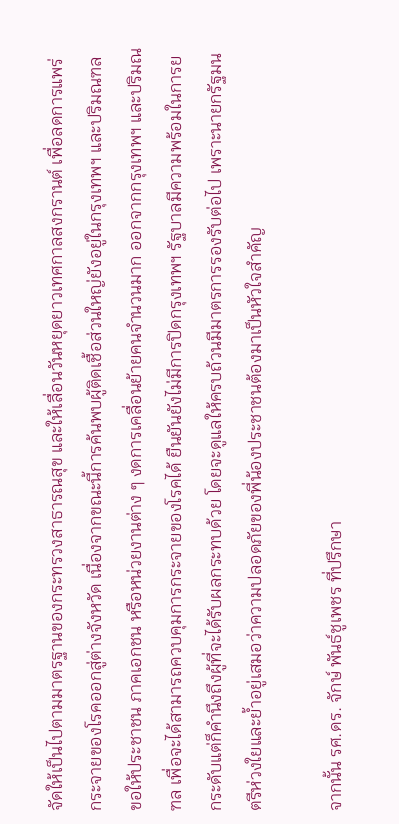จัดให้เป็นไปตามมาตรฐานของกระทรวงสาธารณสุข และให้เลื่อนวันหยุดยาวเทศกาลสงกรานต์ เพื่อลดการแพร่กระจายของโรคออกสู่ต่างจังหวัด เนื่องจากขณะนี้การค้นพบผู้ติดเชื้อส่วนใหญ่ยังอยู่ในกรุงเทพฯ และปริมณฑล ขอให้ประชาชน ภาคเอกชน หรือหน่วยงานต่าง ๆ งดการเคลื่อนย้ายคนจำนวนมาก ออกจากกรุงเทพฯ และปริมณฑล เพื่อจะได้สามารถควบคุมการกระจายของโรคได้ ยืนยันยังไม่มีการปิดกรุงเทพฯ รัฐบาลมีความพร้อมในการยกระดับแต่ก็คำนึงถึงผู้ที่จะได้รับผลกระทบด้วย โดยจะดูแลให้ครบถ้วนมีมาตรการรองรับต่อไป เพราะนายกรัฐมนตรีห่วงใยและย้ำอยู่เสมอว่าความปลอดภัยของพี่น้องประชาชนต้องมาเป็นหัวใจสำคัญ

จากนั้น รศ.ดร. จักษ์ พันธ์ชูเพชร ที่ปรึกษา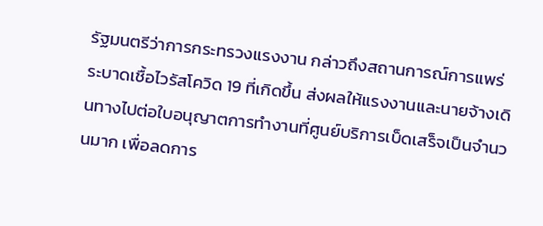รัฐมนตรีว่าการกระทรวงแรงงาน กล่าวถึงสถานการณ์การแพร่ระบาดเชื้อไวรัสโควิด 19 ที่เกิดขึ้น ส่งผลให้แรงงานและนายจ้างเดินทางไปต่อใบอนุญาตการทำงานที่ศูนย์บริการเบ็ดเสร็จเป็นจำนวนมาก เพื่อลดการ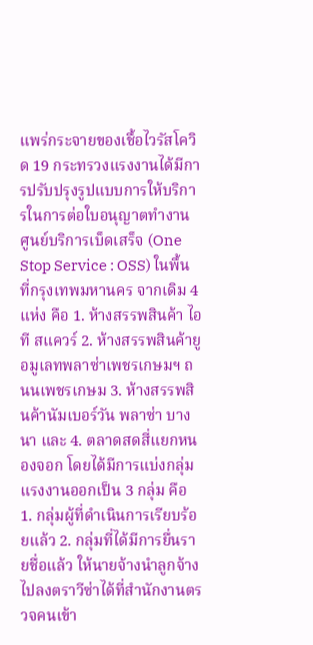แพร่กระจายของเชื้อไวรัสโควิด 19 กระทรวงแรงงานได้มีการปรับปรุงรูปแบบการให้บริการในการต่อใบอนุญาตทำงาน ศูนย์บริการเบ็ดเสร็จ (One Stop Service : OSS) ในพื้นที่กรุงเทพมหานคร จากเดิม 4 แห่ง คือ 1. ห้างสรรพสินค้า ไอที สแควร์ 2. ห้างสรรพสินค้ายู อมูเลทพลาซ่าเพชรเกษมฯ ถนนเพชรเกษม 3. ห้างสรรพสินค้านัมเบอร์วัน พลาซ่า บางนา และ 4. ตลาดสดสี่แยกหนองจอก โดยได้มีการแบ่งกลุ่มแรงงานออกเป็น 3 กลุ่ม คือ 1. กลุ่มผู้ที่ดำเนินการเรียบร้อยแล้ว 2. กลุ่มที่ได้มีการยื่นรายชื่อแล้ว ให้นายจ้างนำลูกจ้างไปลงตราวีซ่าได้ที่สำนักงานตรวจคนเข้า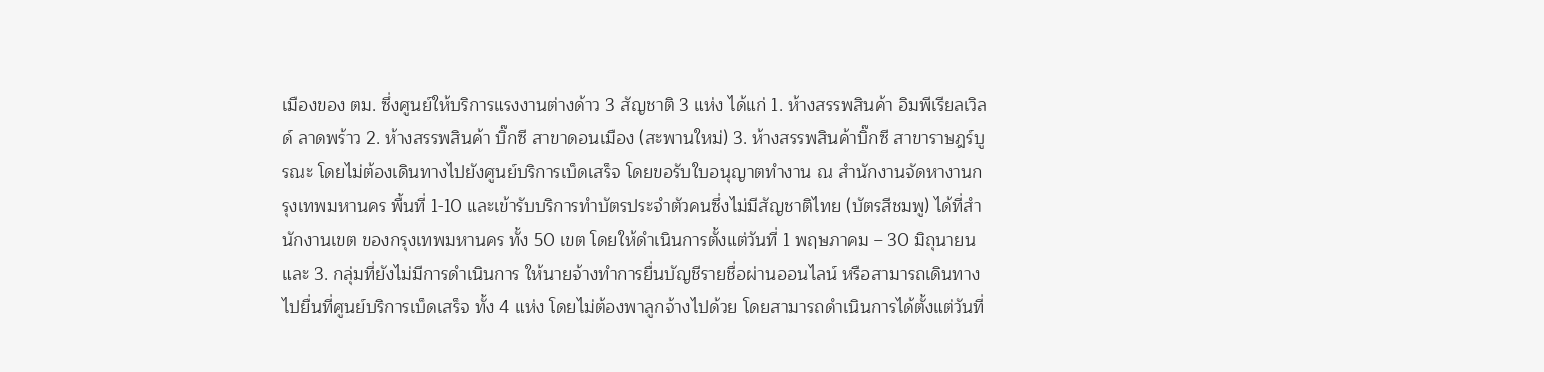เมืองของ ตม. ซึ่งศูนย์ให้บริการแรงงานต่างด้าว 3 สัญชาติ 3 แห่ง ได้แก่ 1. ห้างสรรพสินค้า อิมพีเรียลเวิลด์ ลาดพร้าว 2. ห้างสรรพสินค้า บิ๊กซี สาขาดอนเมือง (สะพานใหม่) 3. ห้างสรรพสินค้าบิ๊กซี สาขาราษฎร์บูรณะ โดยไม่ต้องเดินทางไปยังศูนย์บริการเบ็ดเสร็จ โดยขอรับใบอนุญาตทำงาน ณ สำนักงานจัดหางานกรุงเทพมหานคร พื้นที่ 1-10 และเข้ารับบริการทำบัตรประจำตัวคนซึ่งไม่มีสัญชาติไทย (บัตรสีชมพู) ได้ที่สำนักงานเขต ของกรุงเทพมหานคร ทั้ง 50 เขต โดยให้ดำเนินการตั้งแต่วันที่ 1 พฤษภาคม – 30 มิถุนายน และ 3. กลุ่มที่ยังไม่มีการดำเนินการ ให้นายจ้างทำการยื่นบัญชีรายชื่อผ่านออนไลน์ หรือสามารถเดินทางไปยื่นที่ศูนย์บริการเบ็ดเสร็จ ทั้ง 4 แห่ง โดยไม่ต้องพาลูกจ้างไปด้วย โดยสามารถดำเนินการได้ตั้งแต่วันที่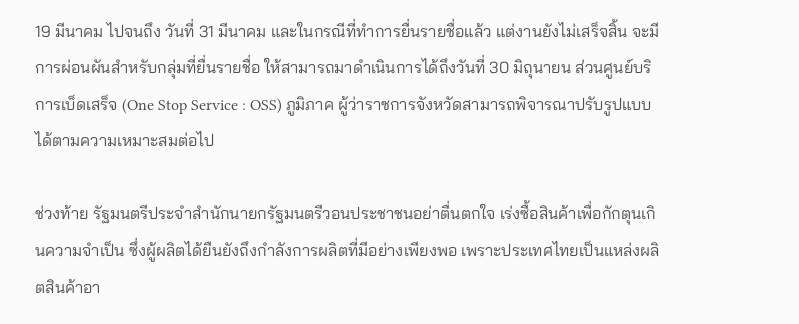19 มีนาคม ไปจนถึง วันที่ 31 มีนาคม และในกรณีที่ทำการยื่นรายชื่อแล้ว แต่งานยังไม่เสร็จสิ้น จะมีการผ่อนผันสำหรับกลุ่มที่ยื่นรายชื่อ ให้สามารถมาดำเนินการได้ถึงวันที่ 30 มิถุนายน ส่วนศูนย์บริการเบ็ดเสร็จ (One Stop Service : OSS) ภูมิภาค ผู้ว่าราชการจังหวัดสามารถพิจารณาปรับรูปแบบได้ตามความเหมาะสมต่อไป

ช่วงท้าย รัฐมนตรีประจำสำนักนายกรัฐมนตรีวอนประชาชนอย่าตื่นตกใจ เร่งซื้อสินค้าเพื่อกักตุนเกินความจำเป็น ซึ่งผู้ผลิตได้ยืนยังถึงกำลังการผลิตที่มีอย่างเพียงพอ เพราะประเทศไทยเป็นแหล่งผลิตสินค้าอา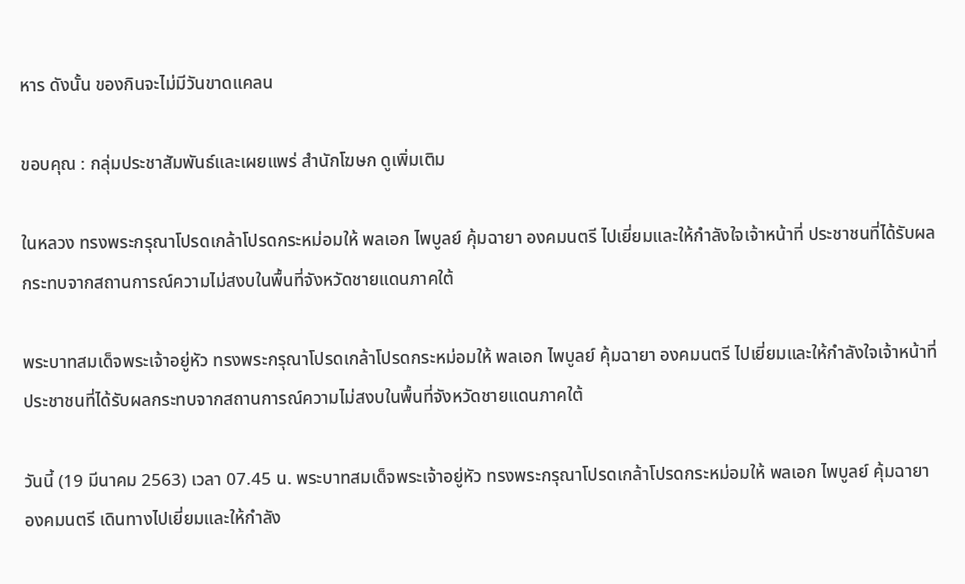หาร ดังนั้น ของกินจะไม่มีวันขาดแคลน

ขอบคุณ : กลุ่มประชาสัมพันธ์และเผยแพร่ สำนักโฆษก ดูเพิ่มเติม

ในหลวง ทรงพระกรุณาโปรดเกล้าโปรดกระหม่อมให้ พลเอก ไพบูลย์ คุ้มฉายา องคมนตรี ไปเยี่ยมและให้กำลังใจเจ้าหน้าที่ ประชาชนที่ได้รับผลกระทบจากสถานการณ์ความไม่สงบในพื้นที่จังหวัดชายแดนภาคใต้

พระบาทสมเด็จพระเจ้าอยู่หัว ทรงพระกรุณาโปรดเกล้าโปรดกระหม่อมให้ พลเอก ไพบูลย์ คุ้มฉายา องคมนตรี ไปเยี่ยมและให้กำลังใจเจ้าหน้าที่ ประชาชนที่ได้รับผลกระทบจากสถานการณ์ความไม่สงบในพื้นที่จังหวัดชายแดนภาคใต้

วันนี้ (19 มีนาคม 2563) เวลา 07.45 น. พระบาทสมเด็จพระเจ้าอยู่หัว ทรงพระกรุณาโปรดเกล้าโปรดกระหม่อมให้ พลเอก ไพบูลย์ คุ้มฉายา องคมนตรี เดินทางไปเยี่ยมและให้กำลัง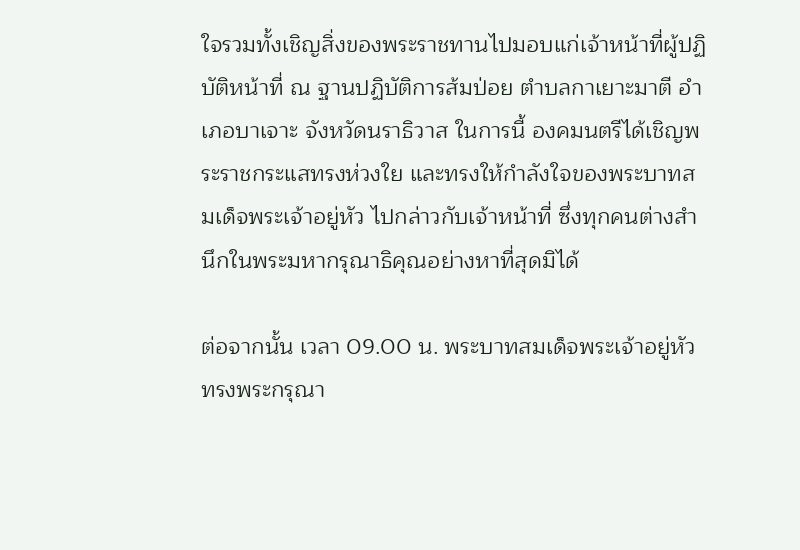ใจรวมทั้งเชิญสิ่งของพระราชทานไปมอบแก่เจ้าหน้าที่ผู้ปฏิบัติหน้าที่ ณ ฐานปฏิบัติการส้มป่อย ตำบลกาเยาะมาตี อำเภอบาเจาะ จังหวัดนราธิวาส ในการนี้ องคมนตรีได้เชิญพระราชกระแสทรงห่วงใย และทรงให้กำลังใจของพระบาทสมเด็จพระเจ้าอยู่หัว ไปกล่าวกับเจ้าหน้าที่ ซึ่งทุกคนต่างสำนึกในพระมหากรุณาธิคุณอย่างหาที่สุดมิได้

ต่อจากนั้น เวลา 09.00 น. พระบาทสมเด็จพระเจ้าอยู่หัว ทรงพระกรุณา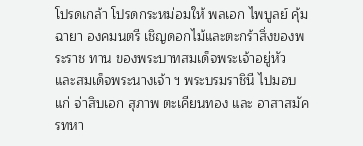โปรดเกล้า โปรดกระหม่อมให้ พลเอก ไพบูลย์ คุ้มฉายา องคมนตรี เชิญดอกไม้และตะกร้าสิ่งของพระราช ทาน ของพระบาทสมเด็จพระเจ้าอยู่หัว และสมเด็จพระนางเจ้า ฯ พระบรมราชินี ไปมอบแก่ จ่าสิบเอก สุภาพ ตะเคียนทอง และ อาสาสมัครทหา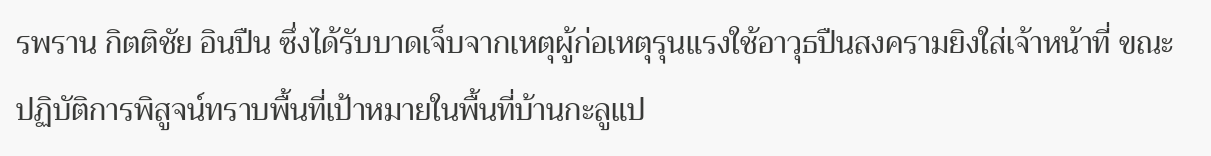รพราน กิตติชัย อินปืน ซึ่งได้รับบาดเจ็บจากเหตุผู้ก่อเหตุรุนแรงใช้อาวุธปืนสงครามยิงใส่เจ้าหน้าที่ ขณะปฏิบัติการพิสูจน์ทราบพื้นที่เป้าหมายในพื้นที่บ้านกะลูแป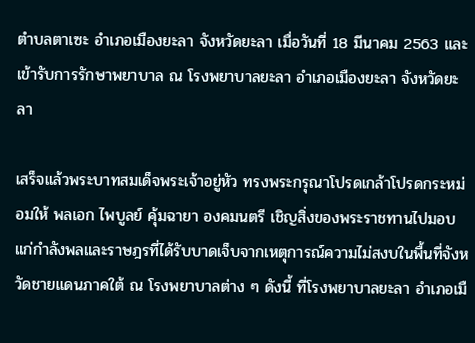ตำบลตาเซะ อำเภอเมืองยะลา จังหวัดยะลา เมื่อวันที่ 18 มีนาคม 2563 และเข้ารับการรักษาพยาบาล ณ โรงพยาบาลยะลา อำเภอเมืองยะลา จังหวัดยะลา

เสร็จแล้วพระบาทสมเด็จพระเจ้าอยู่หัว ทรงพระกรุณาโปรดเกล้าโปรดกระหม่อมให้ พลเอก ไพบูลย์ คุ้มฉายา องคมนตรี เชิญสิ่งของพระราชทานไปมอบแก่กำลังพลและราษฎรที่ได้รับบาดเจ็บจากเหตุการณ์ความไม่สงบในพื้นที่จังหวัดชายแดนภาคใต้ ณ โรงพยาบาลต่าง ๆ ดังนี้ ที่โรงพยาบาลยะลา อำเภอเมื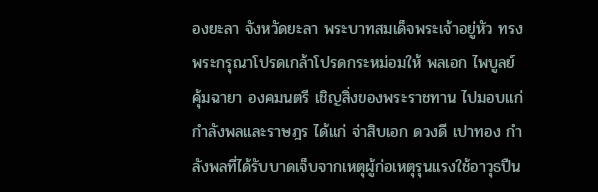องยะลา จังหวัดยะลา พระบาทสมเด็จพระเจ้าอยู่หัว ทรงพระกรุณาโปรดเกล้าโปรดกระหม่อมให้ พลเอก ไพบูลย์ คุ้มฉายา องคมนตรี เชิญสิ่งของพระราชทาน ไปมอบแก่กำลังพลและราษฎร ได้แก่ จ่าสิบเอก ดวงดี เปาทอง กำลังพลที่ได้รับบาดเจ็บจากเหตุผู้ก่อเหตุรุนแรงใช้อาวุธปืน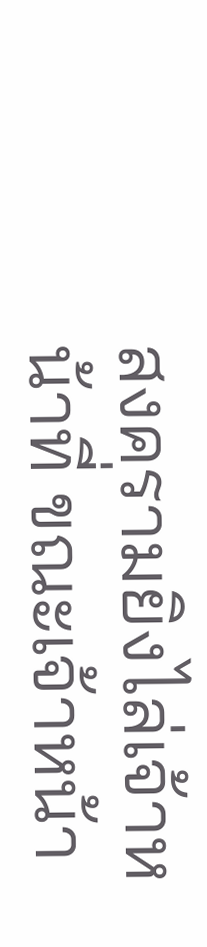สงครามยิงไล่เจ้าหน้าที่ ขณะเจ้าหน้า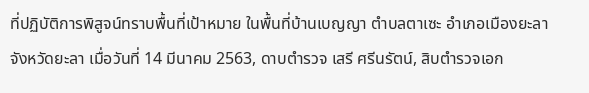ที่ปฏิบัติการพิสูจน์ทราบพื้นที่เป้าหมาย ในพื้นที่บ้านเบญญา ตำบลตาเซะ อำเภอเมืองยะลา จังหวัดยะลา เมื่อวันที่ 14 มีนาคม 2563, ดาบตำรวจ เสรี ศรีนรัตน์, สิบตำรวจเอก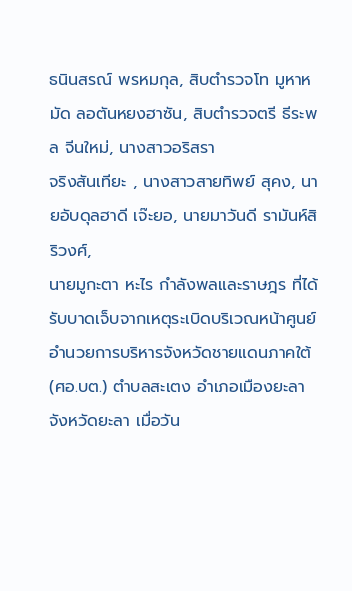ธนินสรณ์ พรหมกุล, สิบตำรวจโท มูหาหมัด ลอตันหยงฮาซัน, สิบตำรวจตรี ธีระพล จีนใหม่, นางสาวอริสรา
จริงสันเทียะ , นางสาวสายทิพย์ สุคง, นายอับดุลฮาดี เจ๊ะยอ, นายมาวันดี รามันห์สิริวงศ์,
นายมูกะตา หะไร กำลังพลและราษฎร ที่ได้รับบาดเจ็บจากเหตุระเบิดบริเวณหน้าศูนย์อำนวยการบริหารจังหวัดชายแดนภาคใต้ (ศอ.บต.) ตำบลสะเตง อำเภอเมืองยะลา จังหวัดยะลา เมื่อวัน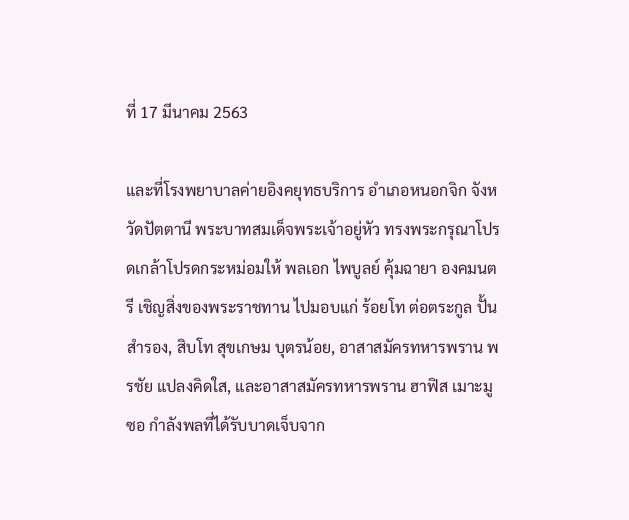ที่ 17 มีนาคม 2563

และที่โรงพยาบาลค่ายอิงคยุทธบริการ อำเภอหนอกจิก จังหวัดปัตตานี พระบาทสมเด็จพระเจ้าอยู่หัว ทรงพระกรุณาโปรดเกล้าโปรดกระหม่อมให้ พลเอก ไพบูลย์ คุ้มฉายา องคมนตรี เชิญสิ่งของพระราชทาน ไปมอบแก่ ร้อยโท ต่อตระกูล ปั้นสำรอง, สิบโท สุขเกษม บุตรน้อย, อาสาสมัครทหารพราน พรชัย แปลงคิดใส, และอาสาสมัครทหารพราน ฮาฟิส เมาะมูซอ กำลังพลที่ได้รับบาดเจ็บจาก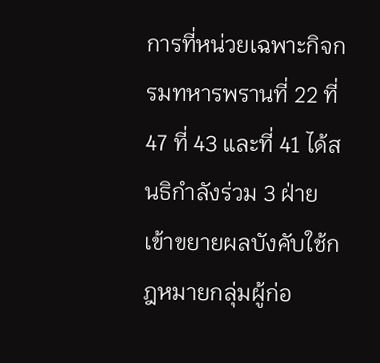การที่หน่วยเฉพาะกิจกรมทหารพรานที่ 22 ที่ 47 ที่ 43 และที่ 41 ได้สนธิกำลังร่วม 3 ฝ่าย เข้าขยายผลบังคับใช้กฎหมายกลุ่มผู้ก่อ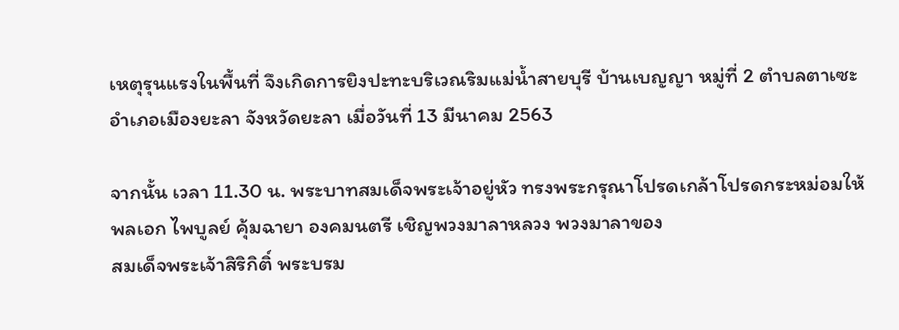เหตุรุนแรงในพื้นที่ จึงเกิดการยิงปะทะบริเวณริมแม่น้ำสายบุรี บ้านเบญญา หมู่ที่ 2 ตำบลตาเซะ อำเภอเมืองยะลา จังหวัดยะลา เมื่อวันที่ 13 มีนาคม 2563

จากนั้น เวลา 11.30 น. พระบาทสมเด็จพระเจ้าอยู่หัว ทรงพระกรุณาโปรดเกล้าโปรดกระหม่อมให้ พลเอก ไพบูลย์ คุ้มฉายา องคมนตรี เชิญพวงมาลาหลวง พวงมาลาของ
สมเด็จพระเจ้าสิริกิติ์ พระบรม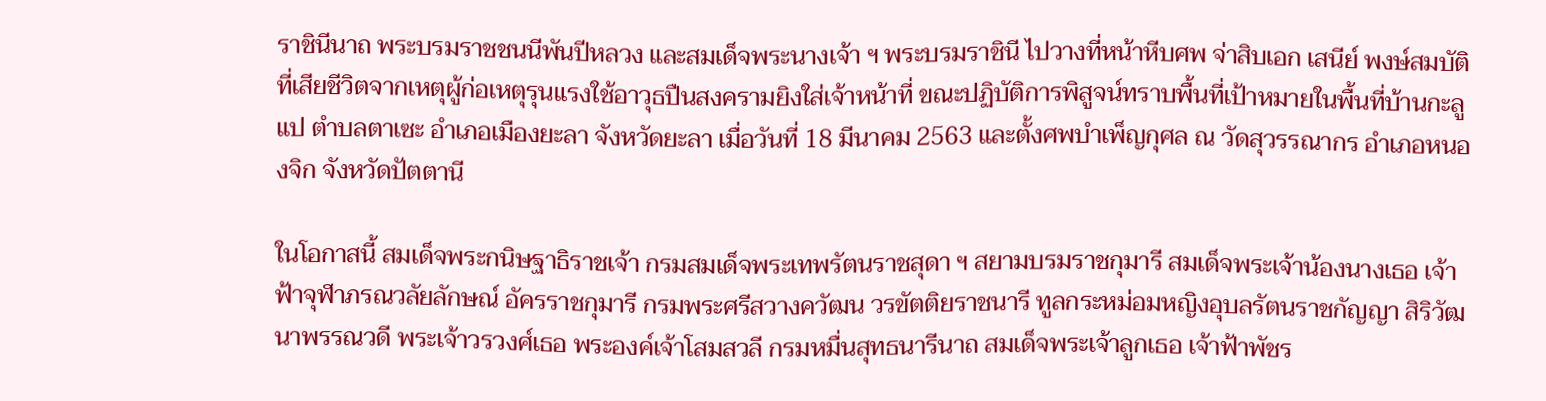ราชินีนาถ พระบรมราชชนนีพันปีหลวง และสมเด็จพระนางเจ้า ฯ พระบรมราชินี ไปวางที่หน้าหีบศพ จ่าสิบเอก เสนีย์ พงษ์สมบัติ ที่เสียชีวิตจากเหตุผู้ก่อเหตุรุนแรงใช้อาวุธปืนสงครามยิงใส่เจ้าหน้าที่ ขณะปฏิบัติการพิสูจน์ทราบพื้นที่เป้าหมายในพื้นที่บ้านกะลูแป ตำบลตาเซะ อำเภอเมืองยะลา จังหวัดยะลา เมื่อวันที่ 18 มีนาคม 2563 และตั้งศพบำเพ็ญกุศล ณ วัดสุวรรณากร อำเภอหนองจิก จังหวัดปัตตานี

ในโอกาสนี้ สมเด็จพระกนิษฐาธิราชเจ้า กรมสมเด็จพระเทพรัตนราชสุดา ฯ สยามบรมราชกุมารี สมเด็จพระเจ้าน้องนางเธอ เจ้าฟ้าจุฬาภรณวลัยลักษณ์ อัครราชกุมารี กรมพระศรีสวางควัฒน วรขัตติยราชนารี ทูลกระหม่อมหญิงอุบลรัตนราชกัญญา สิริวัฒนาพรรณวดี พระเจ้าวรวงศ์เธอ พระองค์เจ้าโสมสวลี กรมหมื่นสุทธนารีนาถ สมเด็จพระเจ้าลูกเธอ เจ้าฟ้าพัชร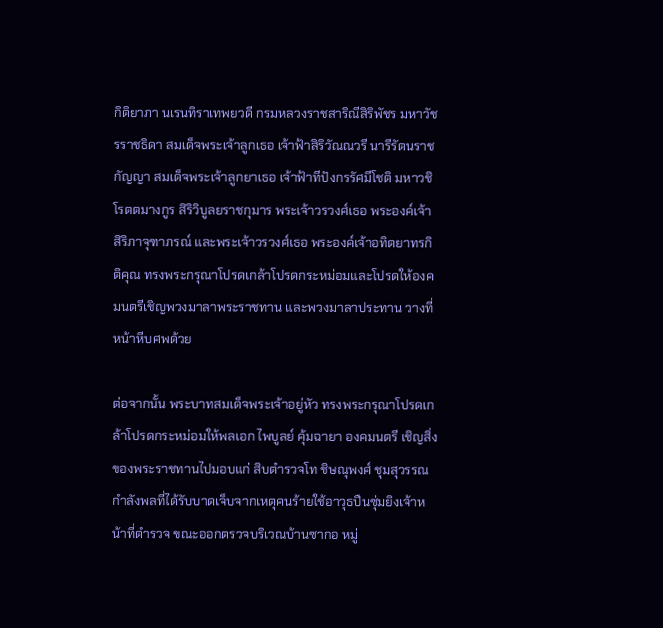กิติยาภา นเรนทิราเทพยวดี กรมหลวงราชสาริณีสิริพัชร มหาวัชรราชธิดา สมเด็จพระเจ้าลูกเธอ เจ้าฟ้าสิริวัณณวรี นารีรัตนราชกัญญา สมเด็จพระเจ้าลูกยาเธอ เจ้าฟ้าทีปังกรรัศมีโชติ มหาวชิโรตตมางกูร สิริวิบูลยราชกุมาร พระเจ้าวรวงศ์เธอ พระองค์เจ้า สิริภาจุฑาภรณ์ และพระเจ้าวรวงศ์เธอ พระองค์เจ้าอทิตยาทรกิติคุณ ทรงพระกรุณาโปรดเกล้าโปรดกระหม่อมและโปรดให้องคมนตรีเชิญพวงมาลาพระราชทาน และพวงมาลาประทาน วางที่หน้าหีบศพด้วย

ต่อจากนั้น พระบาทสมเด็จพระเจ้าอยู่หัว ทรงพระกรุณาโปรดเกล้าโปรดกระหม่อมให้พลเอก ไพบูลย์ คุ้มฉายา องคมนตรี เชิญสิ่งของพระราชทานไปมอบแก่ สิบตำรวจโท ชิษณุพงศ์ ชุมสุวรรณ กำลังพลที่ได้รับบาดเจ็บจากเหตุคนร้ายใช้อาวุธปืนซุ่มยิงเจ้าหน้าที่ตำรวจ ขณะออกตรวจบริเวณบ้านซากอ หมู่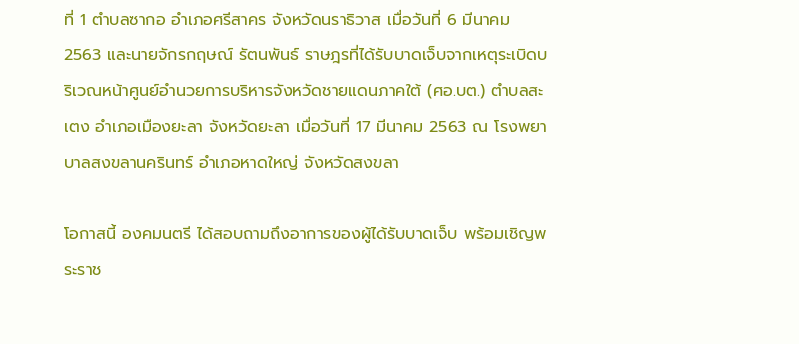ที่ 1 ตำบลซากอ อำเภอศรีสาคร จังหวัดนราธิวาส เมื่อวันที่ 6 มีนาคม 2563 และนายจักรกฤษณ์ รัตนพันธ์ ราษฎรที่ได้รับบาดเจ็บจากเหตุระเบิดบริเวณหน้าศูนย์อำนวยการบริหารจังหวัดชายแดนภาคใต้ (ศอ.บต.) ตำบลสะเตง อำเภอเมืองยะลา จังหวัดยะลา เมื่อวันที่ 17 มีนาคม 2563 ณ โรงพยาบาลสงขลานครินทร์ อำเภอหาดใหญ่ จังหวัดสงขลา

โอกาสนี้ องคมนตรี ได้สอบถามถึงอาการของผู้ได้รับบาดเจ็บ พร้อมเชิญพระราช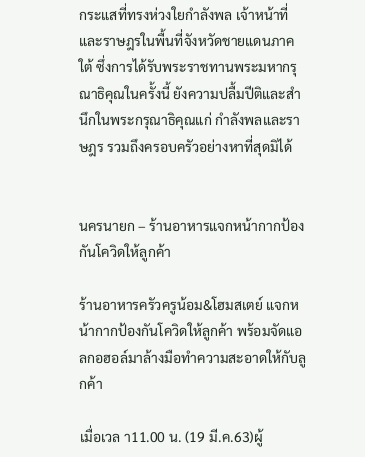กระแสที่ทรงห่วงใยกำลังพล เจ้าหน้าที่และราษฎรในพื้นที่จังหวัดชายแดนภาคใต้ ซึ่งการได้รับพระราชทานพระมหากรุณาธิคุณในครั้งนี้ ยังความปลื้มปีติและสำนึกในพระกรุณาธิคุณแก่ กำลังพลและราษฎร รวมถึงครอบครัวอย่างหาที่สุดมิได้


นครนายก – ร้านอาหารแจกหน้ากากป้องกันโควิดให้ลูกค้า

ร้านอาหารครัวครูน้อม&โฮมสเตย์ แจกหน้ากากป้องกันโควิดให้ลูกค้า พร้อมจัดแอลกอฮอล์มาล้างมือทำความสะอาดให้กับลูกค้า

เมื่อเวล า11.00 น. (19 มี.ค.63)ผู้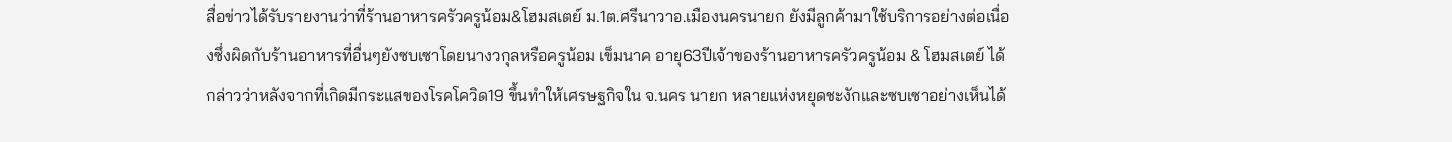สื่อข่าวได้รับรายงานว่าที่ร้านอาหารครัวครูน้อม&โฮมสเตย์ ม.1ต.ศรีนาวาอ.เมืองนครนายก ยังมีลูกค้ามาใช้บริการอย่างต่อเนื่องซึ่งผิดกับร้านอาหารที่อื่นๆยังซบเซาโดยนางวกุลหรือครูน้อม เข็มนาค อายุ63ปีเจ้าของร้านอาหารครัวครูน้อม & โฮมสเตย์ ได้กล่าวว่าหลังจากที่เกิดมีกระแสของโรคโควิด19 ขึ้นทำให้เศรษฐกิจใน จ.นคร นายก หลายแห่งหยุดชะงักและซบเซาอย่างเห็นได้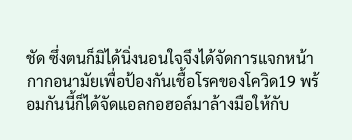ชัด ซึ่งตนก็มิได้นิ่งนอนใจจึงได้จัดการแจกหน้ากากอนามัยเพื่อป้องกันเชื้อโรคของโควิด19 พร้อมกันนี้ก็ได้จัดแอลกอฮอล์มาล้างมือให้กับ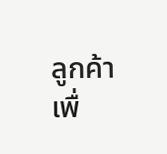ลูกค้าเพื่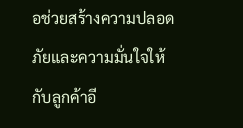อช่วยสร้างความปลอดภัยและความมั่นใจให้กับลูกค้าอี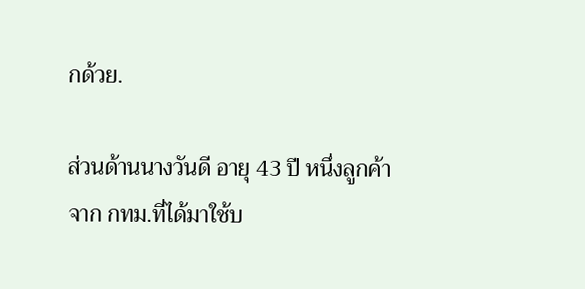กด้วย.

ส่วนด้านนางวันดี อายุ 43 ปี หนึ่งลูกค้าจาก กทม.ที่ได้มาใช้บ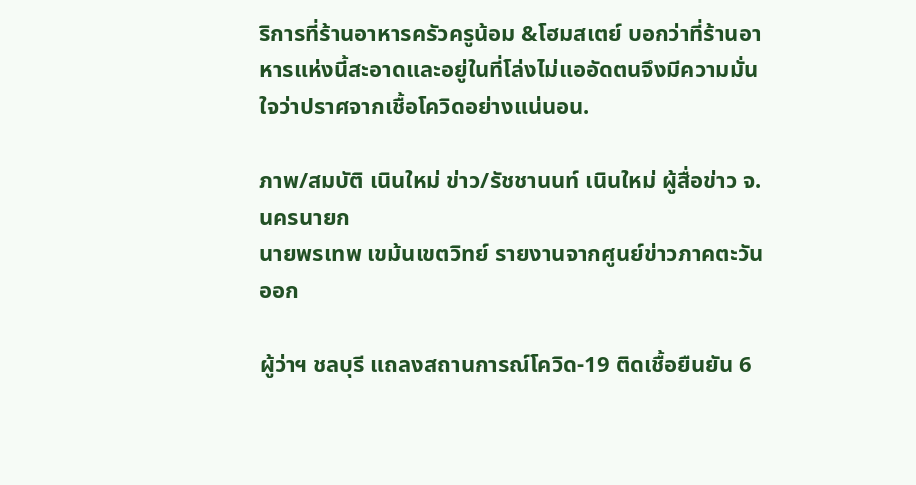ริการที่ร้านอาหารครัวครูน้อม &โฮมสเตย์ บอกว่าที่ร้านอาหารแห่งนี้สะอาดและอยู่ในที่โล่งไม่แออัดตนจึงมีความมั่นใจว่าปราศจากเชื้อโควิดอย่างแน่นอน.

ภาพ/สมบัติ เนินใหม่ ข่าว/รัชชานนท์ เนินใหม่ ผู้สื่อข่าว จ.นครนายก
นายพรเทพ เขม้นเขตวิทย์ รายงานจากศูนย์ข่าวภาคตะวันออก

ผู้ว่าฯ ชลบุรี แถลงสถานการณ์โควิด-19 ติดเชื้อยืนยัน 6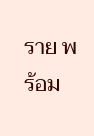ราย พร้อม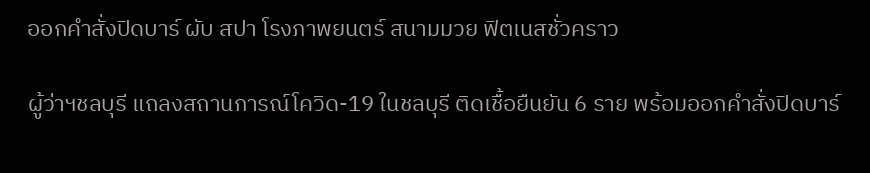ออกคำสั่งปิดบาร์ ผับ สปา โรงภาพยนตร์ สนามมวย ฟิตเนสชั่วคราว

ผู้ว่าฯชลบุรี แถลงสถานการณ์โควิด-19 ในชลบุรี ติดเชื้อยืนยัน 6 ราย พร้อมออกคำสั่งปิดบาร์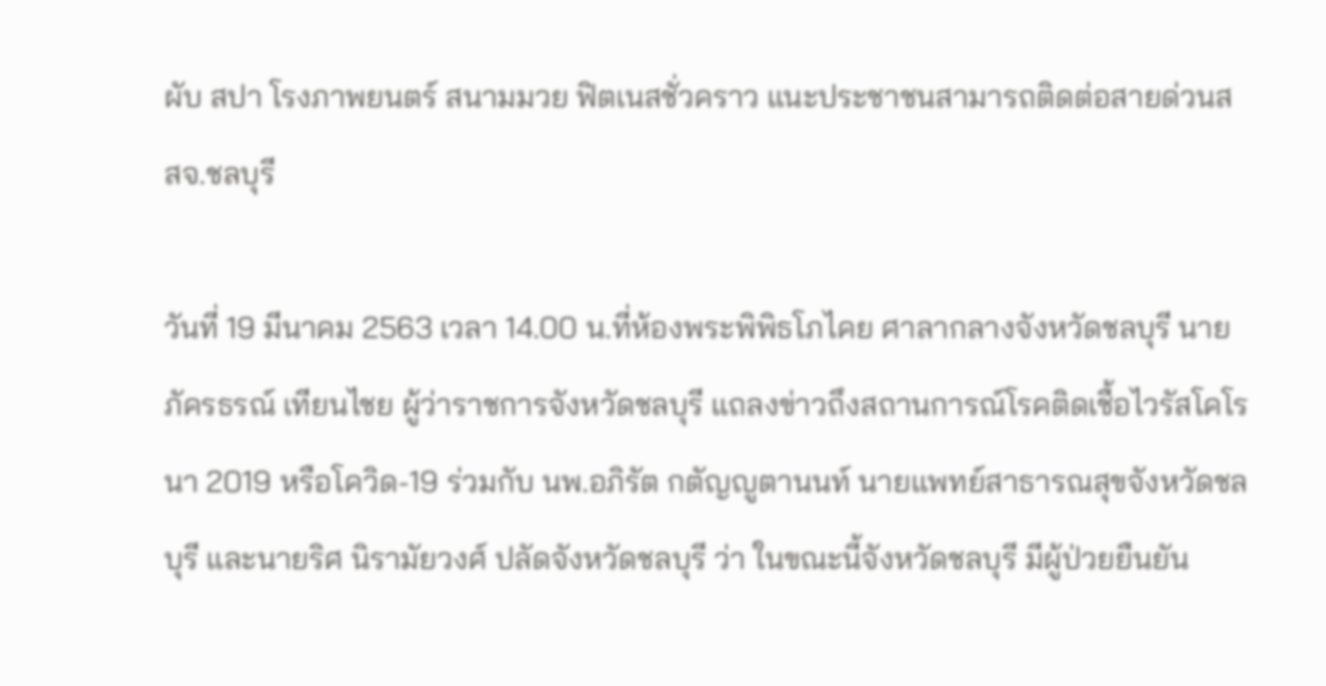ผับ สปา โรงภาพยนตร์ สนามมวย ฟิตเนสชั่วคราว แนะประชาชนสามารถติดต่อสายด่วนสสจ.ชลบุรี

วันที่ 19 มีนาคม 2563 เวลา 14.00 น.ที่ห้องพระพิพิธโภไคย ศาลากลางจังหวัดชลบุรี นายภัครธรณ์ เทียนไชย ผู้ว่าราชการจังหวัดชลบุรี แถลงข่าวถึงสถานการณ์โรคติดเชื้อไวรัสโคโรนา 2019 หรือโควิด-19 ร่วมกับ นพ.อภิรัต กตัญญูตานนท์ นายแพทย์สาธารณสุขจังหวัดชลบุรี และนายริศ นิรามัยวงศ์ ปลัดจังหวัดชลบุรี ว่า ในขณะนี้จังหวัดชลบุรี มีผู้ป่วยยืนยัน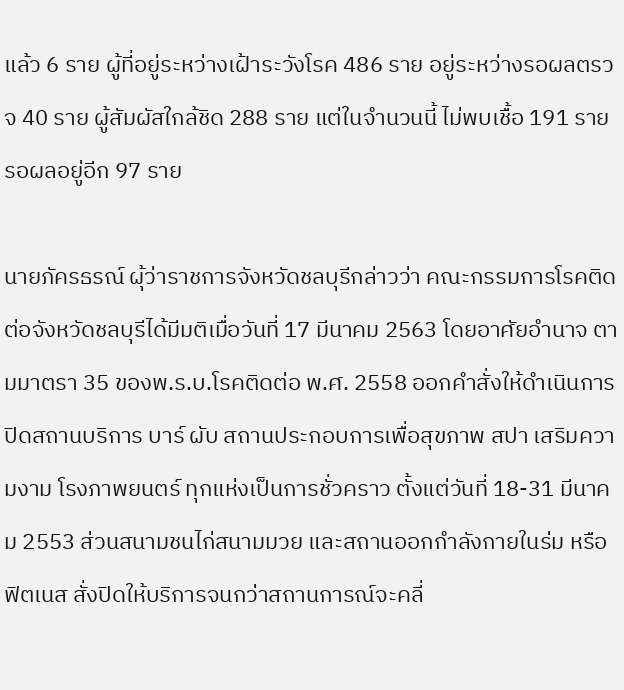แล้ว 6 ราย ผู้ที่อยู่ระหว่างเฝ้าระวังโรค 486 ราย อยู่ระหว่างรอผลตรวจ 40 ราย ผู้สัมผัสใกล้ชิด 288 ราย แต่ในจำนวนนี้ ไม่พบเชื้อ 191 ราย รอผลอยู่อีก 97 ราย

นายภัครธรณ์ ผุ้ว่าราชการจังหวัดชลบุรีกล่าวว่า คณะกรรมการโรคติดต่อจังหวัดชลบุรีได้มีมติเมื่อวันที่ 17 มีนาคม 2563 โดยอาศัยอำนาจ ตามมาตรา 35 ของพ.ร.บ.โรคติดต่อ พ.ศ. 2558 ออกคำสั่งให้ดำเนินการปิดสถานบริการ บาร์ ผับ สถานประกอบการเพื่อสุขภาพ สปา เสริมความงาม โรงภาพยนตร์ ทุกแห่งเป็นการชั่วคราว ตั้งแต่วันที่ 18-31 มีนาคม 2553 ส่วนสนามชนไก่สนามมวย และสถานออกกำลังกายในร่ม หรือฟิตเนส สั่งปิดให้บริการจนกว่าสถานการณ์จะคลี่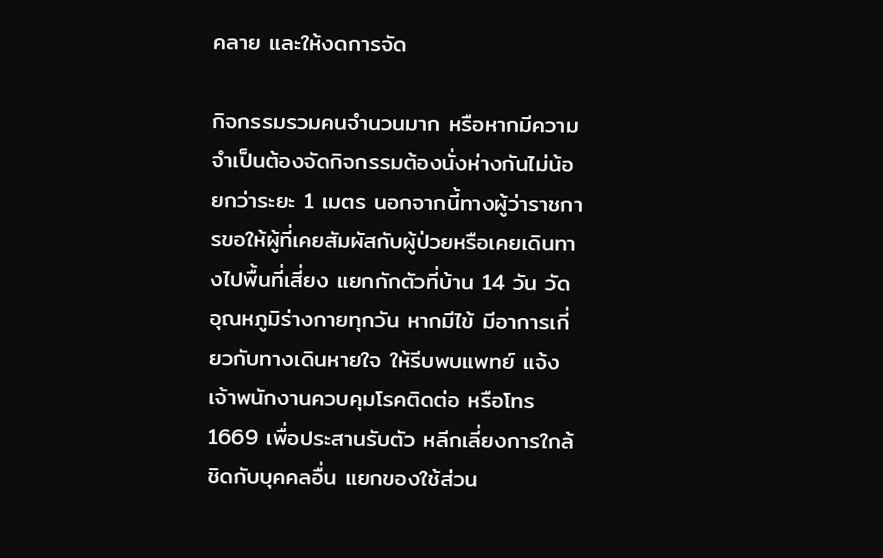คลาย และให้งดการจัด

กิจกรรมรวมคนจำนวนมาก หรือหากมีความจำเป็นต้องจัดกิจกรรมต้องนั่งห่างกันไม่น้อยกว่าระยะ 1 เมตร นอกจากนี้ทางผู้ว่าราชการขอให้ผู้ที่เคยสัมผัสกับผู้ป่วยหรือเคยเดินทางไปพื้นที่เสี่ยง แยกกักตัวที่บ้าน 14 วัน วัดอุณหภูมิร่างกายทุกวัน หากมีไข้ มีอาการเกี่ยวกับทางเดินหายใจ ให้รีบพบแพทย์ แจ้งเจ้าพนักงานควบคุมโรคติดต่อ หรือโทร 1669 เพื่อประสานรับตัว หลีกเลี่ยงการใกล้ชิดกับบุคคลอื่น แยกของใช้ส่วน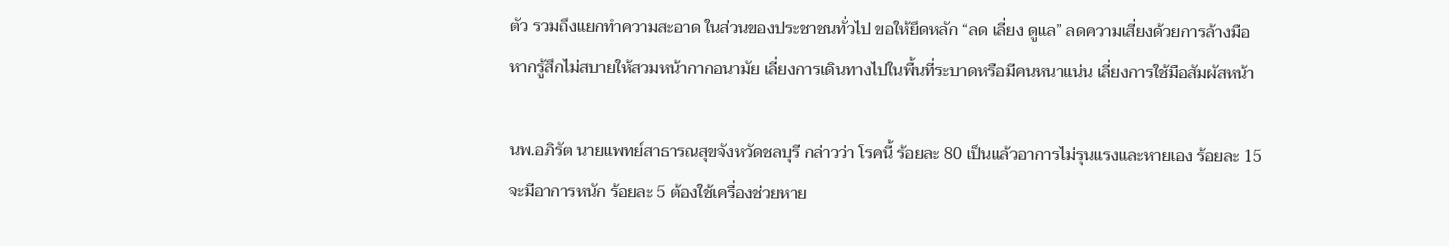ตัว รวมถึงแยกทำความสะอาด ในส่วนของประชาชนทั่วไป ขอให้ยึดหลัก “ลด เลี่ยง ดูแล” ลดความเสี่ยงด้วยการล้างมือ หากรู้สึกไม่สบายให้สวมหน้ากากอนามัย เลี่ยงการเดินทางไปในพื้นที่ระบาดหรือมีคนหนาแน่น เลี่ยงการใช้มือสัมผัสหน้า

นพ.อภิรัต นายแพทย์สาธารณสุขจังหวัดชลบุรี กล่าวว่า โรคนี้ ร้อยละ 80 เป็นแล้วอาการไม่รุนแรงและหายเอง ร้อยละ 15 จะมีอาการหนัก ร้อยละ 5 ต้องใช้เครื่องช่วยหาย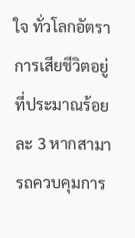ใจ ทั่วโลกอัตราการเสียชีวิตอยู่ที่ประมาณร้อยละ 3 หากสามารถควบคุมการ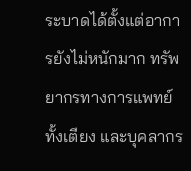ระบาดได้ตั้งแต่อาการยังไม่หนักมาก ทรัพยากรทางการแพทย์ทั้งเตียง และบุคลากร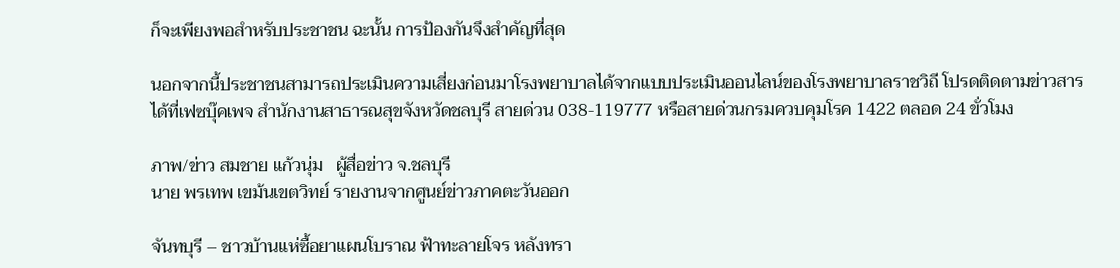ก็จะเพียงพอสำหรับประชาชน ฉะนั้น การป้องกันจึงสำคัญที่สุด

นอกจากนี้ประชาชนสามารถประเมินความเสี่ยงก่อนมาโรงพยาบาลได้จากแบบประเมินออนไลน์ของโรงพยาบาลราชวิถี โปรดติดตามข่าวสารได้ที่เฟซบุ๊คเพจ สำนักงานสาธารณสุขจังหวัดชลบุรี สายด่วน 038-119777 หรือสายด่วนกรมควบคุมโรค 1422 ตลอด 24 ขั่วโมง

ภาพ/ข่าว สมชาย แก้วนุ่ม   ผู้สื่อข่าว จ.ชลบุรี
นาย พรเทพ เขม้นเขตวิทย์ รายงานจากศูนย์ข่าวภาคตะวันออก

จันทบุรี – ชาวบ้านแห่ซื้อยาแผนโบราณ ฟ้าทะลายโจร หลังทรา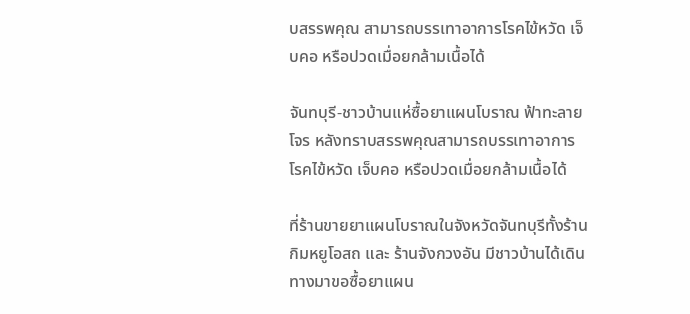บสรรพคุณ สามารถบรรเทาอาการโรคไข้หวัด เจ็บคอ หรือปวดเมื่อยกล้ามเนื้อได้

จันทบุรี-ชาวบ้านแห่ซื้อยาแผนโบราณ ฟ้าทะลายโจร หลังทราบสรรพคุณสามารถบรรเทาอาการโรคไข้หวัด เจ็บคอ หรือปวดเมื่อยกล้ามเนื้อได้

ที่ร้านขายยาแผนโบราณในจังหวัดจันทบุรีทั้งร้านกิมหยูโอสถ และ ร้านจังกวงอัน มีชาวบ้านได้เดินทางมาขอซื้อยาแผน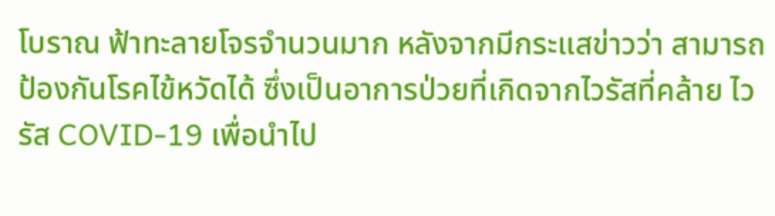โบราณ ฟ้าทะลายโจรจำนวนมาก หลังจากมีกระแสข่าวว่า สามารถป้องกันโรคไข้หวัดได้ ซึ่งเป็นอาการป่วยที่เกิดจากไวรัสที่คล้าย ไวรัส COVID-19 เพื่อนำไป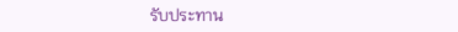รับประทาน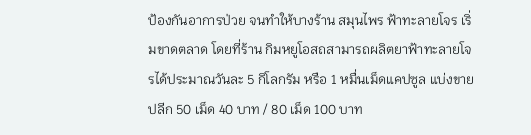ป้องกันอาการป่วย จนทำให้บางร้าน สมุนไพร ฟ้าทะลายโจร เริ่มขาดตลาด โดยที่ร้าน กิมหยูโอสถสามารถผลิตยาฟ้าทะลายโจรได้ประมาณวันละ 5 กิโลกรัม หรือ 1 หมื่นเม็ดแคปซูล แบ่งขายปลีก 50 เม็ด 40 บาท / 80 เม็ด 100 บาท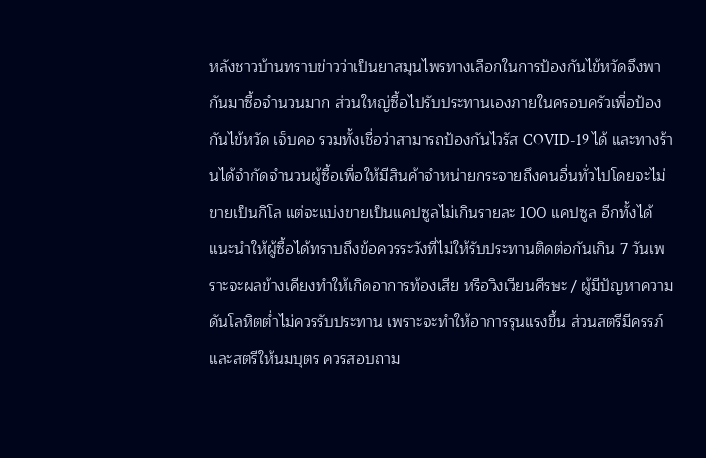หลังชาวบ้านทราบข่าวว่าเป็นยาสมุนไพรทางเลือกในการป้องกันไข้หวัดจึงพากันมาซื้อจำนวนมาก ส่วนใหญ่ซื้อไปรับประทานเองภายในครอบครัวเพื่อป้องกันไข้หวัด เจ็บคอ รวมทั้งเชื่อว่าสามารถป้องกันไวรัส COVID-19 ได้ และทางร้านได้จำกัดจำนวนผู้ซื้อเพื่อให้มีสินค้าจำหน่ายกระจายถึงคนอื่นทั่วไปโดยจะไม่ขายเป็นกิโล แต่จะแบ่งขายเป็นแคปซูลไม่เกินรายละ 100 แคปซูล อีกทั้งได้แนะนำให้ผู้ซื้อได้ทราบถึงข้อควรระวังที่ไม่ให้รับประทานติดต่อกันเกิน 7 วันเพราะจะผลข้างเคียงทำให้เกิดอาการท้องเสีย หรือวิงเวียนศีรษะ / ผู้มีปัญหาความดันโลหิตต่ำไม่ควรรับประทาน เพราะจะทำให้อาการรุนแรงขึ้น ส่วนสตรีมีครรภ์ และสตรีให้นมบุตร ควรสอบถาม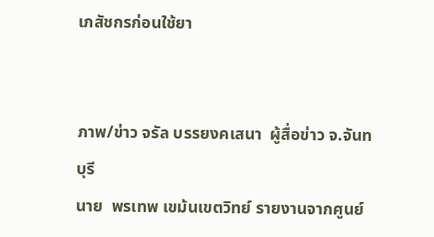เภสัชกรก่อนใช้ยา


ภาพ/ข่าว จรัล บรรยงคเสนา  ผู้สื่อข่าว จ.จันทบุรี
นาย  พรเทพ เขม้นเขตวิทย์ รายงานจากศูนย์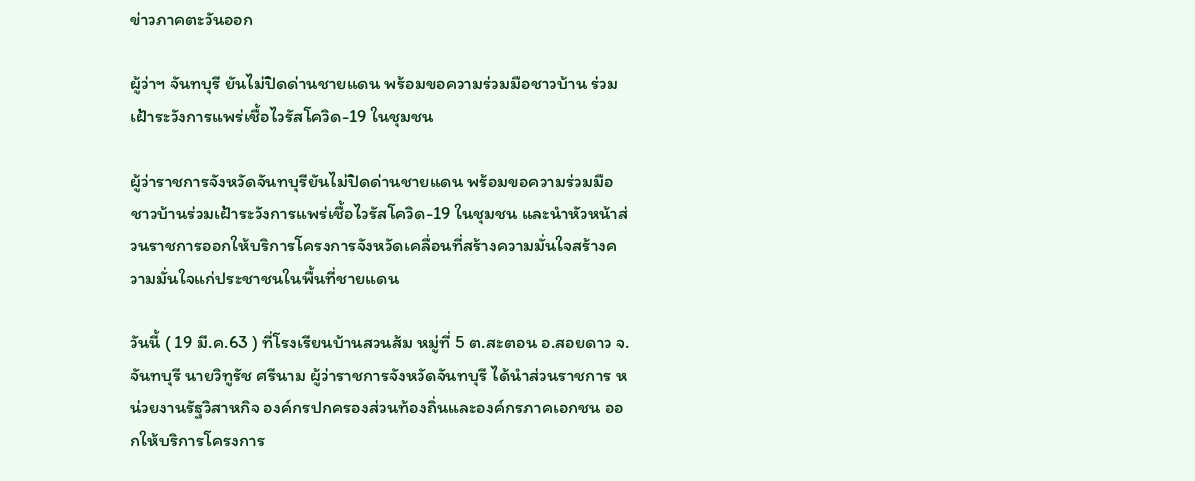ข่าวภาคตะวันออก

ผู้ว่าฯ จันทบุรี ยันไม่ปิดด่านชายแดน พร้อมขอความร่วมมือชาวบ้าน ร่วมเฝ้าระวังการแพร่เชื้อไวรัสโควิด-19 ในชุมชน

ผู้ว่าราชการจังหวัดจันทบุรียันไม่ปิดด่านชายแดน พร้อมขอความร่วมมือชาวบ้านร่วมเฝ้าระวังการแพร่เชื้อไวรัสโควิด-19 ในชุมชน และนำหัวหน้าส่วนราชการออกให้บริการโครงการจังหวัดเคลื่อนที่สร้างความมั่นใจสร้างความมั่นใจแก่ประชาชนในพื้นที่ชายแดน

วันนี้ ( 19 มี.ค.63 ) ที่โรงเรียนบ้านสวนส้ม หมู่ที่ 5 ต.สะตอน อ.สอยดาว จ.จันทบุรี นายวิทูรัช ศรีนาม ผู้ว่าราชการจังหวัดจันทบุรี ได้นำส่วนราชการ หน่วยงานรัฐวิสาหกิจ องค์กรปกครองส่วนท้องถิ่นและองค์กรภาคเอกชน ออกให้บริการโครงการ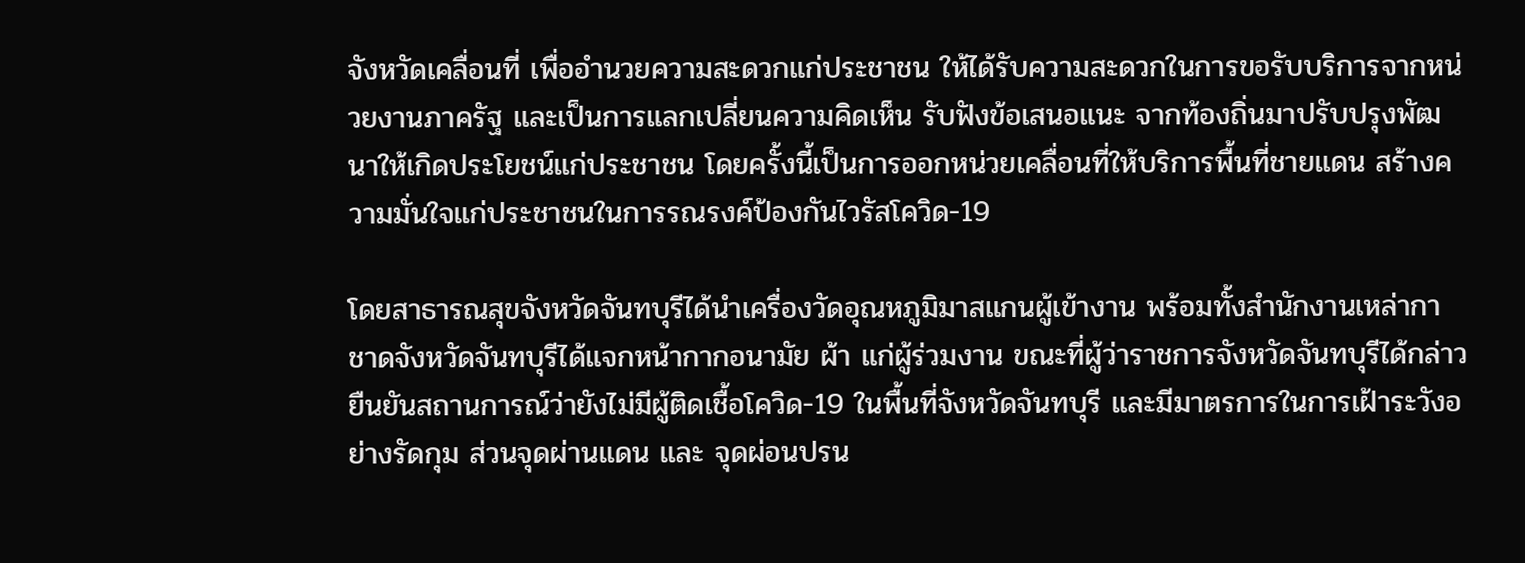จังหวัดเคลื่อนที่ เพื่ออำนวยความสะดวกแก่ประชาชน ให้ได้รับความสะดวกในการขอรับบริการจากหน่วยงานภาครัฐ และเป็นการแลกเปลี่ยนความคิดเห็น รับฟังข้อเสนอแนะ จากท้องถิ่นมาปรับปรุงพัฒนาให้เกิดประโยชน์แก่ประชาชน โดยครั้งนี้เป็นการออกหน่วยเคลื่อนที่ให้บริการพื้นที่ชายแดน สร้างความมั่นใจแก่ประชาชนในการรณรงค์ป้องกันไวรัสโควิด-19

โดยสาธารณสุขจังหวัดจันทบุรีได้นำเครื่องวัดอุณหภูมิมาสแกนผู้เข้างาน พร้อมทั้งสำนักงานเหล่ากาชาดจังหวัดจันทบุรีได้แจกหน้ากากอนามัย ผ้า แก่ผู้ร่วมงาน ขณะที่ผู้ว่าราชการจังหวัดจันทบุรีได้กล่าวยืนยันสถานการณ์ว่ายังไม่มีผู้ติดเชื้อโควิด-19 ในพื้นที่จังหวัดจันทบุรี และมีมาตรการในการเฝ้าระวังอย่างรัดกุม ส่วนจุดผ่านแดน และ จุดผ่อนปรน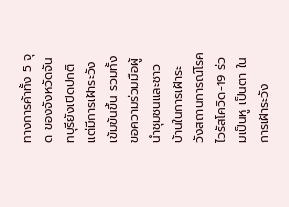ทางการค้าทั้ง 5 จุด ของจังหวัดจันทบุรียังเปิดปกติแต่มีการเฝ้าระวังเข้มข้นขึ้น รวมทั้งขอความร่วมมือผู้นำชุมชนและชาวบ้านในการเฝ้าระวังสถานการณ์โรคไวรัสโควิด-19 ร่วมเป็นหู เป็นตา ในการเฝ้าระวัง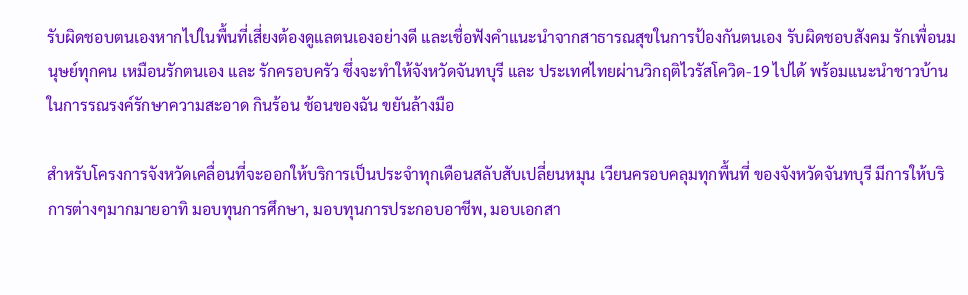รับผิดชอบตนเองหากไปในพื้นที่เสี่ยงต้องดูแลตนเองอย่างดี และเชื่อฟังคำแนะนำจากสาธารณสุขในการป้องกันตนเอง รับผิดชอบสังคม รักเพื่อนมนุษย์ทุกคน เหมือนรักตนเอง และ รักครอบครัว ซึ่งจะทำให้จังหวัดจันทบุรี และ ประเทศไทยผ่านวิกฤติไวรัสโควิด-19 ไปได้ พร้อมแนะนำชาวบ้าน ในการรณรงค์รักษาความสะอาด กินร้อน ช้อนของฉัน ขยันล้างมือ

สำหรับโครงการจังหวัดเคลื่อนที่จะออกให้บริการเป็นประจำทุกเดือนสลับสับเปลี่ยนหมุน เวียนครอบคลุมทุกพื้นที่ ของจังหวัดจันทบุรี มีการให้บริการต่างๆมากมายอาทิ มอบทุนการศึกษา, มอบทุนการประกอบอาชีพ, มอบเอกสา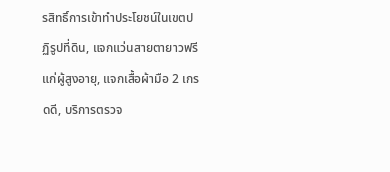รสิทธิ์การเข้าทำประโยชน์ในเขตปฏิรูปที่ดิน, แจกแว่นสายตายาวฟรีแก่ผู้สูงอายุ, แจกเสื้อผ้ามือ 2 เกรดดี, บริการตรวจ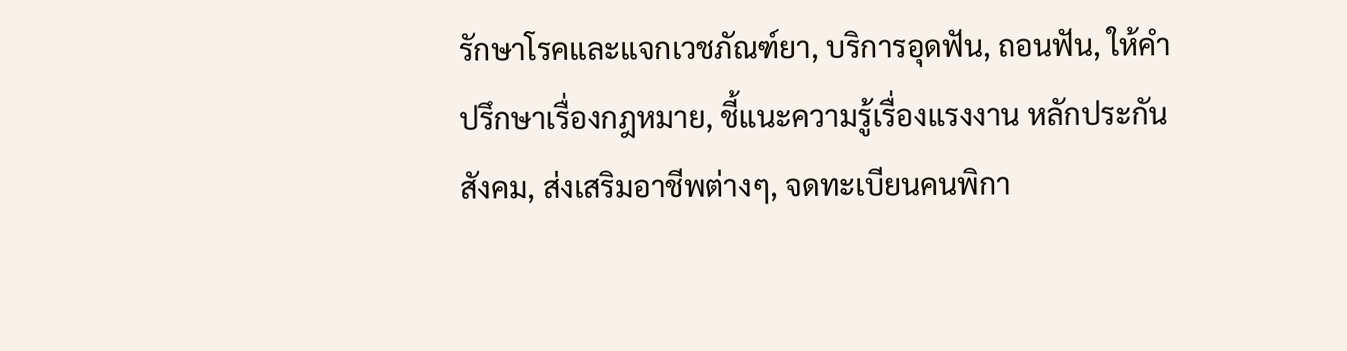รักษาโรคและแจกเวชภัณฑ์ยา, บริการอุดฟัน, ถอนฟัน, ให้คำปรึกษาเรื่องกฎหมาย, ชี้แนะความรู้เรื่องแรงงาน หลักประกันสังคม, ส่งเสริมอาชีพต่างๆ, จดทะเบียนคนพิกา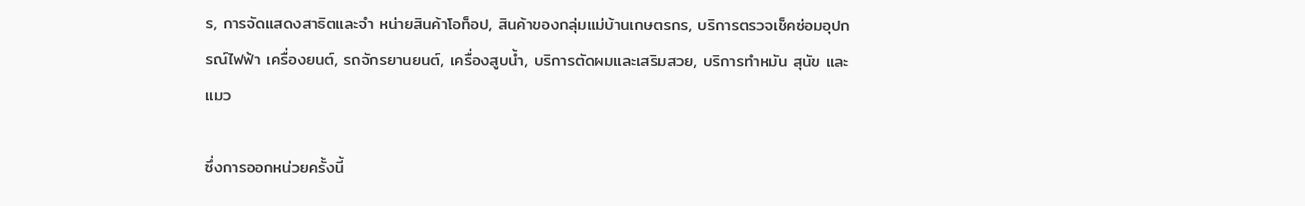ร, การจัดแสดงสาธิตและจำ หน่ายสินค้าโอท็อป, สินค้าของกลุ่มแม่บ้านเกษตรกร, บริการตรวจเช็คซ่อมอุปกรณ์ไฟฟ้า เครื่องยนต์, รถจักรยานยนต์, เครื่องสูบน้ำ, บริการตัดผมและเสริมสวย, บริการทำหมัน สุนัข และแมว

ซึ่งการออกหน่วยครั้งนี้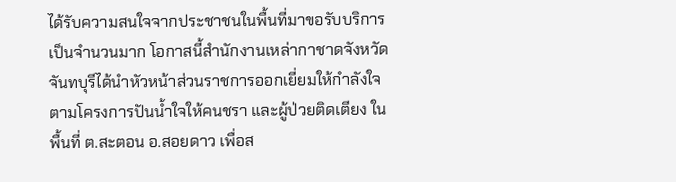ได้รับความสนใจจากประชาชนในพื้นที่มาขอรับบริการเป็นจำนวนมาก โอกาสนี้สำนักงานเหล่ากาชาดจังหวัดจันทบุรีได้นำหัวหน้าส่วนราชการออกเยี่ยมให้กำลังใจตามโครงการปันน้ำใจให้คนชรา และผู้ป่วยติดเตียง ในพื้นที่ ต.สะตอน อ.สอยดาว เพื่อส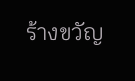ร้างขวัญ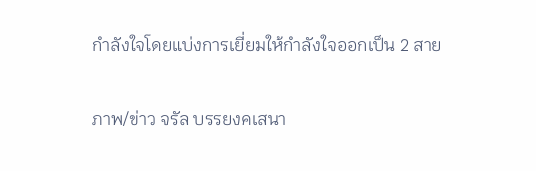กำลังใจโดยแบ่งการเยี่ยมให้กำลังใจออกเป็น 2 สาย


ภาพ/ข่าว จรัล บรรยงคเสนา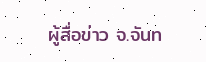ผู้สื่อข่าว จ.จันท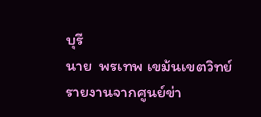บุรี
นาย  พรเทพ เขม้นเขตวิทย์ รายงานจากศูนย์ข่า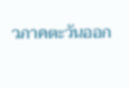วภาคตะวันออก